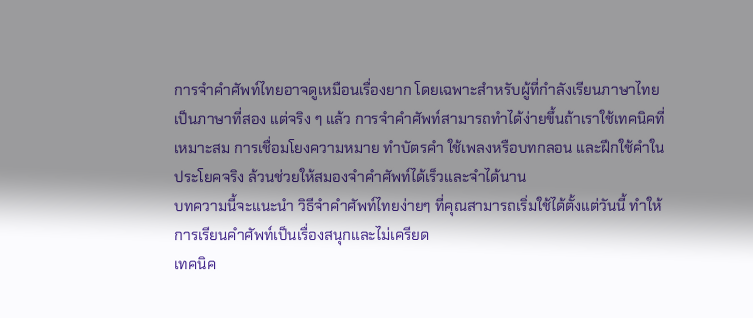การจำคำศัพท์ไทยอาจดูเหมือนเรื่องยาก โดยเฉพาะสำหรับผู้ที่กำลังเรียนภาษาไทยเป็นภาษาที่สอง แต่จริง ๆ แล้ว การจำคำศัพท์สามารถทำได้ง่ายขึ้นถ้าเราใช้เทคนิคที่เหมาะสม การเชื่อมโยงความหมาย ทำบัตรคำ ใช้เพลงหรือบทกลอน และฝึกใช้คำในประโยคจริง ล้วนช่วยให้สมองจำคำศัพท์ได้เร็วและจำได้นาน
บทความนี้จะแนะนำ วิธีจำคำศัพท์ไทยง่ายๆ ที่คุณสามารถเริ่มใช้ได้ตั้งแต่วันนี้ ทำให้การเรียนคำศัพท์เป็นเรื่องสนุกและไม่เครียด
เทคนิค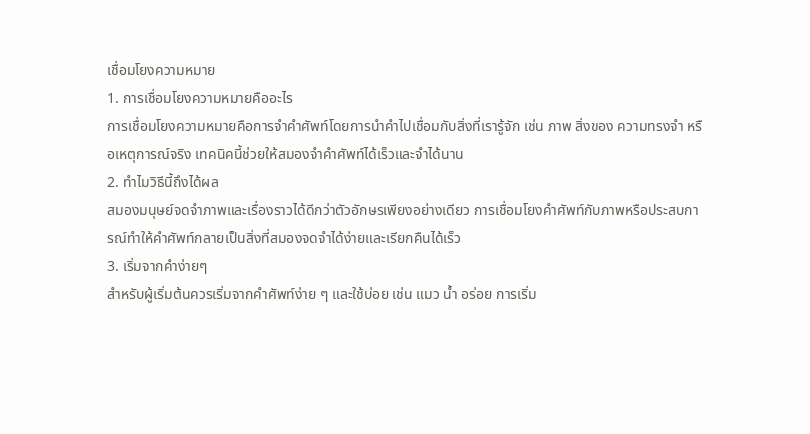เชื่อมโยงความหมาย
1. การเชื่อมโยงความหมายคืออะไร
การเชื่อมโยงความหมายคือการจำคำศัพท์โดยการนำคำไปเชื่อมกับสิ่งที่เรารู้จัก เช่น ภาพ สิ่งของ ความทรงจำ หรือเหตุการณ์จริง เทคนิคนี้ช่วยให้สมองจำคำศัพท์ได้เร็วและจำได้นาน
2. ทำไมวิธีนี้ถึงได้ผล
สมองมนุษย์จดจำภาพและเรื่องราวได้ดีกว่าตัวอักษรเพียงอย่างเดียว การเชื่อมโยงคำศัพท์กับภาพหรือประสบการณ์ทำให้คำศัพท์กลายเป็นสิ่งที่สมองจดจำได้ง่ายและเรียกคืนได้เร็ว
3. เริ่มจากคำง่ายๆ
สำหรับผู้เริ่มต้นควรเริ่มจากคำศัพท์ง่าย ๆ และใช้บ่อย เช่น แมว น้ำ อร่อย การเริ่ม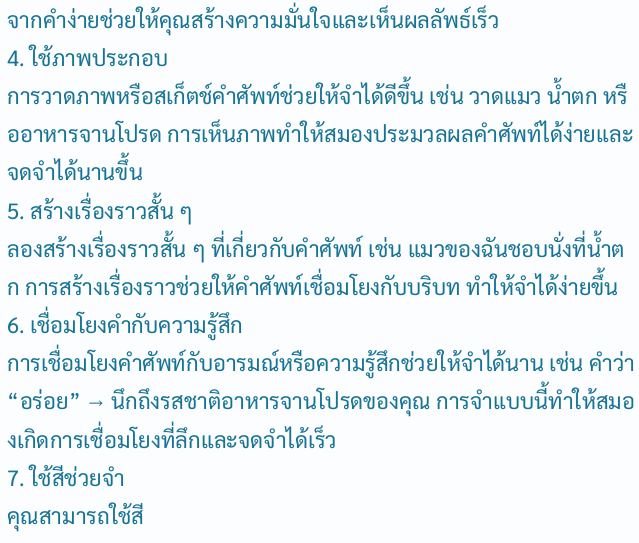จากคำง่ายช่วยให้คุณสร้างความมั่นใจและเห็นผลลัพธ์เร็ว
4. ใช้ภาพประกอบ
การวาดภาพหรือสเก็ตช์คำศัพท์ช่วยให้จำได้ดีขึ้น เช่น วาดแมว น้ำตก หรืออาหารจานโปรด การเห็นภาพทำให้สมองประมวลผลคำศัพท์ได้ง่ายและจดจำได้นานขึ้น
5. สร้างเรื่องราวสั้น ๆ
ลองสร้างเรื่องราวสั้น ๆ ที่เกี่ยวกับคำศัพท์ เช่น แมวของฉันชอบนั่งที่น้ำตก การสร้างเรื่องราวช่วยให้คำศัพท์เชื่อมโยงกับบริบท ทำให้จำได้ง่ายขึ้น
6. เชื่อมโยงคำกับความรู้สึก
การเชื่อมโยงคำศัพท์กับอารมณ์หรือความรู้สึกช่วยให้จำได้นาน เช่น คำว่า “อร่อย” → นึกถึงรสชาติอาหารจานโปรดของคุณ การจำแบบนี้ทำให้สมองเกิดการเชื่อมโยงที่ลึกและจดจำได้เร็ว
7. ใช้สีช่วยจำ
คุณสามารถใช้สี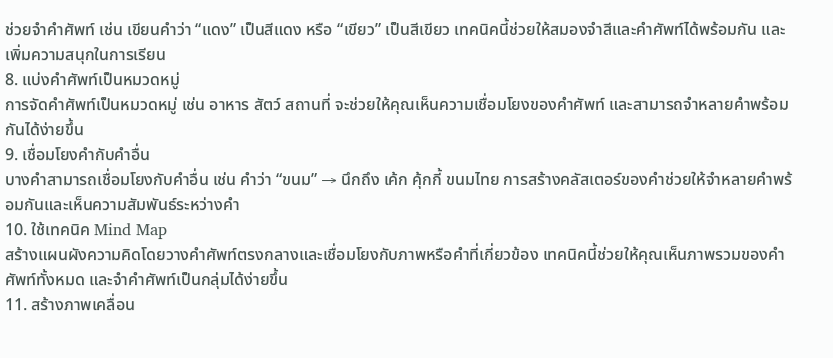ช่วยจำคำศัพท์ เช่น เขียนคำว่า “แดง” เป็นสีแดง หรือ “เขียว” เป็นสีเขียว เทคนิคนี้ช่วยให้สมองจำสีและคำศัพท์ได้พร้อมกัน และเพิ่มความสนุกในการเรียน
8. แบ่งคำศัพท์เป็นหมวดหมู่
การจัดคำศัพท์เป็นหมวดหมู่ เช่น อาหาร สัตว์ สถานที่ จะช่วยให้คุณเห็นความเชื่อมโยงของคำศัพท์ และสามารถจำหลายคำพร้อมกันได้ง่ายขึ้น
9. เชื่อมโยงคำกับคำอื่น
บางคำสามารถเชื่อมโยงกับคำอื่น เช่น คำว่า “ขนม” → นึกถึง เค้ก คุ้กกี้ ขนมไทย การสร้างคลัสเตอร์ของคำช่วยให้จำหลายคำพร้อมกันและเห็นความสัมพันธ์ระหว่างคำ
10. ใช้เทคนิค Mind Map
สร้างแผนผังความคิดโดยวางคำศัพท์ตรงกลางและเชื่อมโยงกับภาพหรือคำที่เกี่ยวข้อง เทคนิคนี้ช่วยให้คุณเห็นภาพรวมของคำศัพท์ทั้งหมด และจำคำศัพท์เป็นกลุ่มได้ง่ายขึ้น
11. สร้างภาพเคลื่อน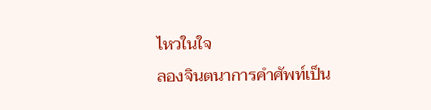ไหวในใจ
ลองจินตนาการคำศัพท์เป็น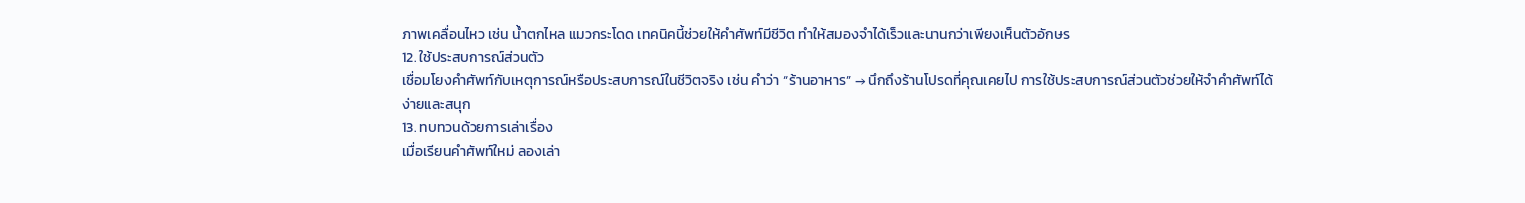ภาพเคลื่อนไหว เช่น น้ำตกไหล แมวกระโดด เทคนิคนี้ช่วยให้คำศัพท์มีชีวิต ทำให้สมองจำได้เร็วและนานกว่าเพียงเห็นตัวอักษร
12. ใช้ประสบการณ์ส่วนตัว
เชื่อมโยงคำศัพท์กับเหตุการณ์หรือประสบการณ์ในชีวิตจริง เช่น คำว่า “ร้านอาหาร” → นึกถึงร้านโปรดที่คุณเคยไป การใช้ประสบการณ์ส่วนตัวช่วยให้จำคำศัพท์ได้ง่ายและสนุก
13. ทบทวนด้วยการเล่าเรื่อง
เมื่อเรียนคำศัพท์ใหม่ ลองเล่า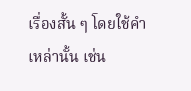เรื่องสั้น ๆ โดยใช้คำเหล่านั้น เช่น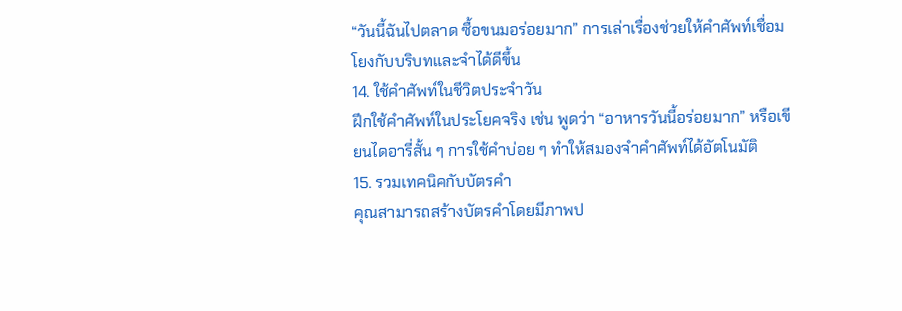“วันนี้ฉันไปตลาด ซื้อขนมอร่อยมาก” การเล่าเรื่องช่วยให้คำศัพท์เชื่อมโยงกับบริบทและจำได้ดีขึ้น
14. ใช้คำศัพท์ในชีวิตประจำวัน
ฝึกใช้คำศัพท์ในประโยคจริง เช่น พูดว่า “อาหารวันนี้อร่อยมาก” หรือเขียนไดอารี่สั้น ๆ การใช้คำบ่อย ๆ ทำให้สมองจำคำศัพท์ได้อัตโนมัติ
15. รวมเทคนิคกับบัตรคำ
คุณสามารถสร้างบัตรคำโดยมีภาพป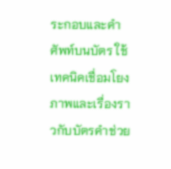ระกอบและคำศัพท์บนบัตร ใช้เทคนิคเชื่อมโยงภาพและเรื่องราวกับบัตรคำช่วย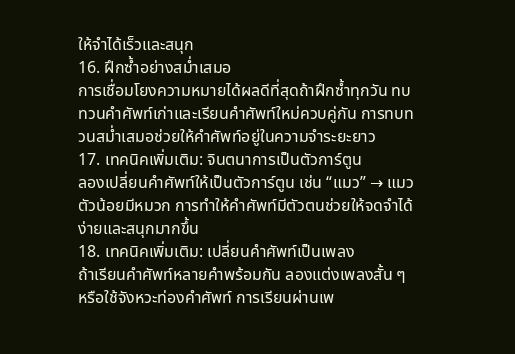ให้จำได้เร็วและสนุก
16. ฝึกซ้ำอย่างสม่ำเสมอ
การเชื่อมโยงความหมายได้ผลดีที่สุดถ้าฝึกซ้ำทุกวัน ทบทวนคำศัพท์เก่าและเรียนคำศัพท์ใหม่ควบคู่กัน การทบทวนสม่ำเสมอช่วยให้คำศัพท์อยู่ในความจำระยะยาว
17. เทคนิคเพิ่มเติม: จินตนาการเป็นตัวการ์ตูน
ลองเปลี่ยนคำศัพท์ให้เป็นตัวการ์ตูน เช่น “แมว” → แมวตัวน้อยมีหมวก การทำให้คำศัพท์มีตัวตนช่วยให้จดจำได้ง่ายและสนุกมากขึ้น
18. เทคนิคเพิ่มเติม: เปลี่ยนคำศัพท์เป็นเพลง
ถ้าเรียนคำศัพท์หลายคำพร้อมกัน ลองแต่งเพลงสั้น ๆ หรือใช้จังหวะท่องคำศัพท์ การเรียนผ่านเพ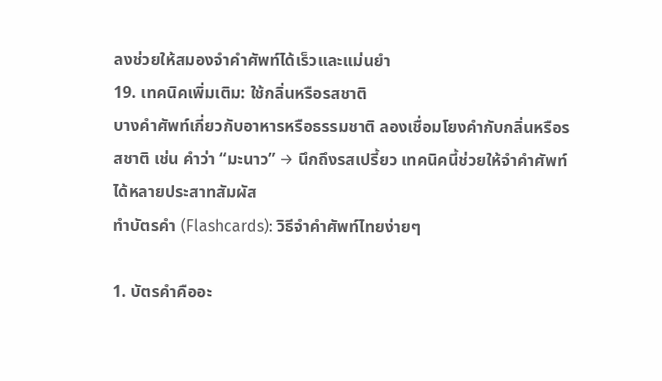ลงช่วยให้สมองจำคำศัพท์ได้เร็วและแม่นยำ
19. เทคนิคเพิ่มเติม: ใช้กลิ่นหรือรสชาติ
บางคำศัพท์เกี่ยวกับอาหารหรือธรรมชาติ ลองเชื่อมโยงคำกับกลิ่นหรือรสชาติ เช่น คำว่า “มะนาว” → นึกถึงรสเปรี้ยว เทคนิคนี้ช่วยให้จำคำศัพท์ได้หลายประสาทสัมผัส
ทำบัตรคำ (Flashcards): วิธีจำคำศัพท์ไทยง่ายๆ

1. บัตรคำคืออะ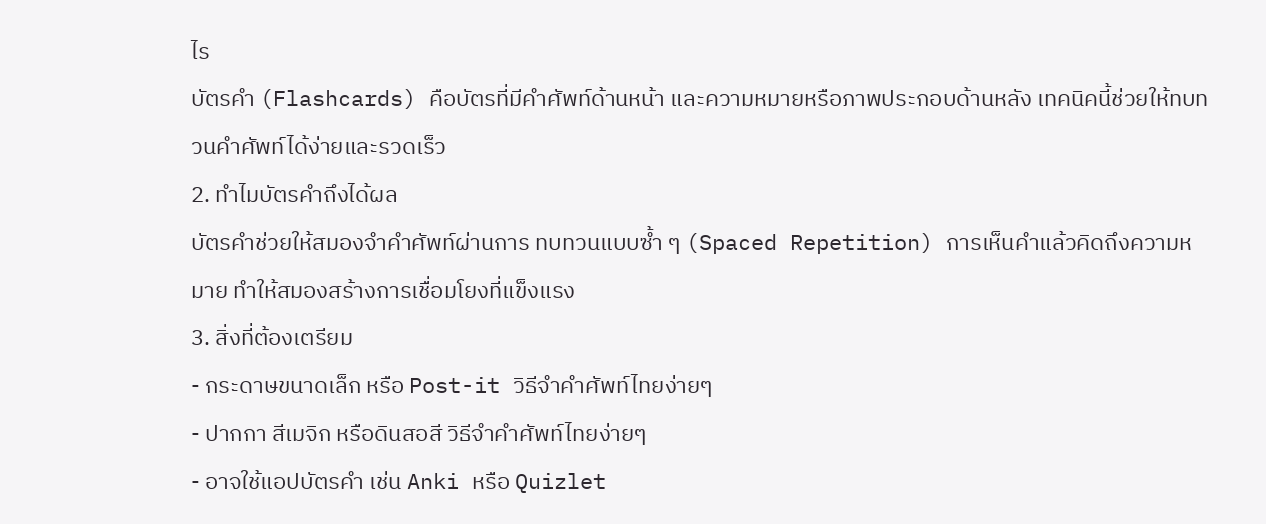ไร
บัตรคำ (Flashcards) คือบัตรที่มีคำศัพท์ด้านหน้า และความหมายหรือภาพประกอบด้านหลัง เทคนิคนี้ช่วยให้ทบทวนคำศัพท์ได้ง่ายและรวดเร็ว
2. ทำไมบัตรคำถึงได้ผล
บัตรคำช่วยให้สมองจำคำศัพท์ผ่านการ ทบทวนแบบซ้ำ ๆ (Spaced Repetition) การเห็นคำแล้วคิดถึงความหมาย ทำให้สมองสร้างการเชื่อมโยงที่แข็งแรง
3. สิ่งที่ต้องเตรียม
- กระดาษขนาดเล็ก หรือ Post-it วิธีจำคำศัพท์ไทยง่ายๆ
- ปากกา สีเมจิก หรือดินสอสี วิธีจำคำศัพท์ไทยง่ายๆ
- อาจใช้แอปบัตรคำ เช่น Anki หรือ Quizlet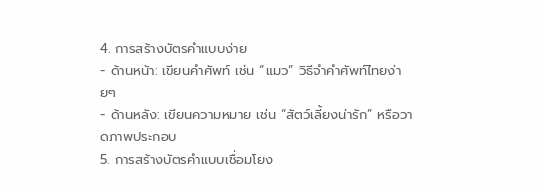4. การสร้างบัตรคำแบบง่าย
- ด้านหน้า: เขียนคำศัพท์ เช่น “แมว” วิธีจำคำศัพท์ไทยง่ายๆ
- ด้านหลัง: เขียนความหมาย เช่น “สัตว์เลี้ยงน่ารัก” หรือวาดภาพประกอบ
5. การสร้างบัตรคำแบบเชื่อมโยง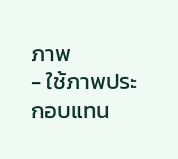ภาพ
- ใช้ภาพประกอบแทน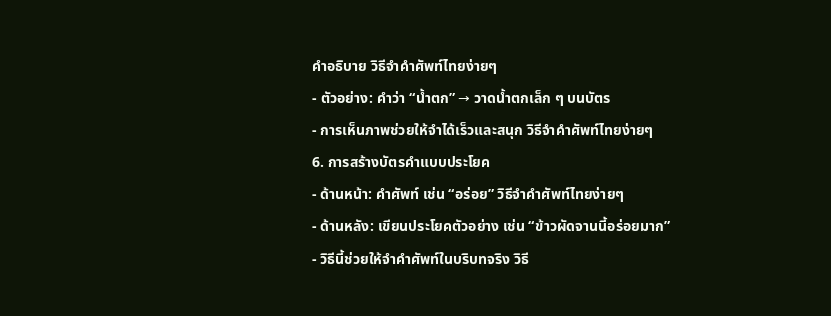คำอธิบาย วิธีจำคำศัพท์ไทยง่ายๆ
- ตัวอย่าง: คำว่า “น้ำตก” → วาดน้ำตกเล็ก ๆ บนบัตร
- การเห็นภาพช่วยให้จำได้เร็วและสนุก วิธีจำคำศัพท์ไทยง่ายๆ
6. การสร้างบัตรคำแบบประโยค
- ด้านหน้า: คำศัพท์ เช่น “อร่อย” วิธีจำคำศัพท์ไทยง่ายๆ
- ด้านหลัง: เขียนประโยคตัวอย่าง เช่น “ข้าวผัดจานนี้อร่อยมาก”
- วิธีนี้ช่วยให้จำคำศัพท์ในบริบทจริง วิธี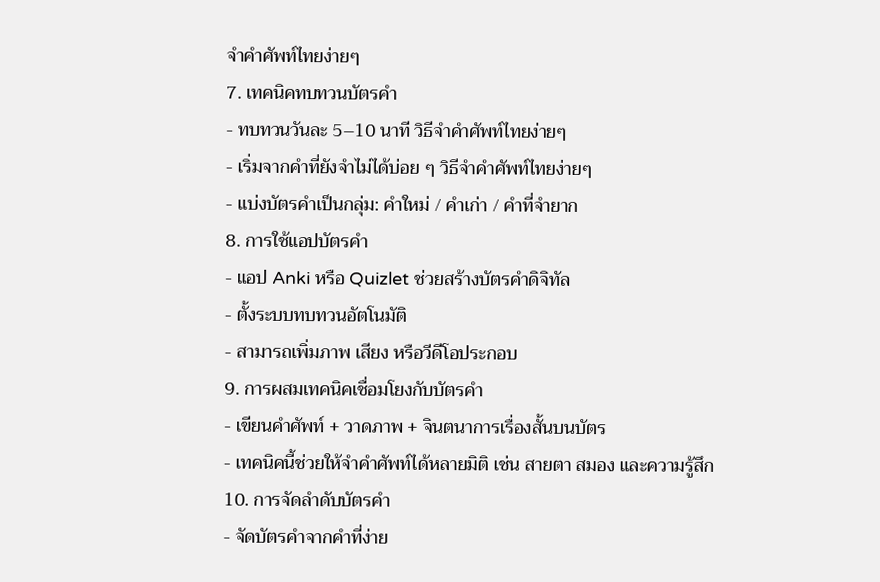จำคำศัพท์ไทยง่ายๆ
7. เทคนิคทบทวนบัตรคำ
- ทบทวนวันละ 5–10 นาที วิธีจำคำศัพท์ไทยง่ายๆ
- เริ่มจากคำที่ยังจำไม่ได้บ่อย ๆ วิธีจำคำศัพท์ไทยง่ายๆ
- แบ่งบัตรคำเป็นกลุ่ม: คำใหม่ / คำเก่า / คำที่จำยาก
8. การใช้แอปบัตรคำ
- แอป Anki หรือ Quizlet ช่วยสร้างบัตรคำดิจิทัล
- ตั้งระบบทบทวนอัตโนมัติ
- สามารถเพิ่มภาพ เสียง หรือวีดีโอประกอบ
9. การผสมเทคนิคเชื่อมโยงกับบัตรคำ
- เขียนคำศัพท์ + วาดภาพ + จินตนาการเรื่องสั้นบนบัตร
- เทคนิคนี้ช่วยให้จำคำศัพท์ได้หลายมิติ เช่น สายตา สมอง และความรู้สึก
10. การจัดลำดับบัตรคำ
- จัดบัตรคำจากคำที่ง่าย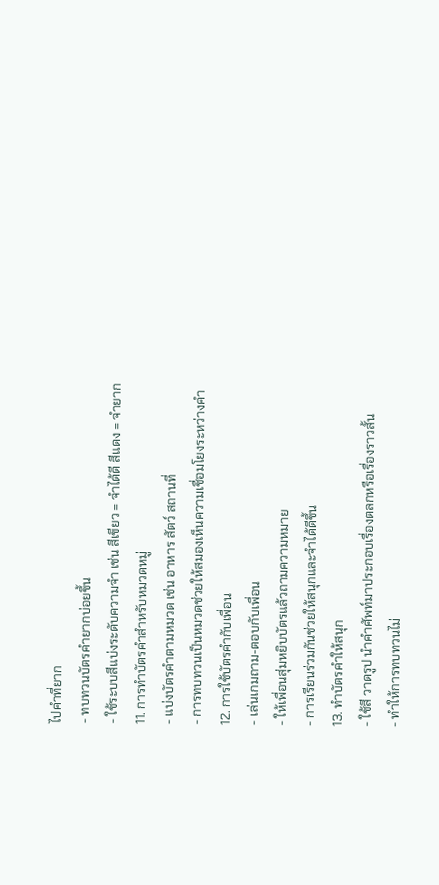ไปคำที่ยาก
- ทบทวนบัตรคำยากบ่อยขึ้น
- ใช้ระบบสีแบ่งระดับความจำ เช่น สีเขียว = จำได้ดี สีแดง = จำยาก
11. การทำบัตรคำสำหรับหมวดหมู่
- แบ่งบัตรคำตามหมวด เช่น อาหาร สัตว์ สถานที่
- การทบทวนเป็นหมวดช่วยให้สมองเห็นความเชื่อมโยงระหว่างคำ
12. การใช้บัตรคำกับเพื่อน
- เล่นเกมถาม-ตอบกับเพื่อน
- ให้เพื่อนสุ่มหยิบบัตรแล้วถามความหมาย
- การเรียนร่วมกันช่วยให้สนุกและจำได้ดีขึ้น
13. ทำบัตรคำให้สนุก
- ใช้สี วาดรูป นำคำศัพท์มาประกอบเรื่องตลกหรือเรื่องราวสั้น
- ทำให้การทบทวนไม่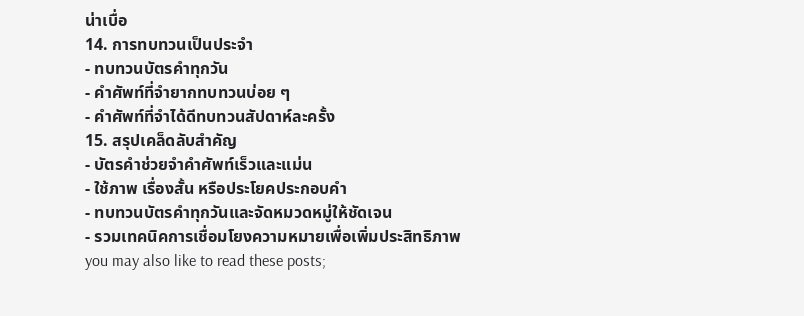น่าเบื่อ
14. การทบทวนเป็นประจำ
- ทบทวนบัตรคำทุกวัน
- คำศัพท์ที่จำยากทบทวนบ่อย ๆ
- คำศัพท์ที่จำได้ดีทบทวนสัปดาห์ละครั้ง
15. สรุปเคล็ดลับสำคัญ
- บัตรคำช่วยจำคำศัพท์เร็วและแม่น
- ใช้ภาพ เรื่องสั้น หรือประโยคประกอบคำ
- ทบทวนบัตรคำทุกวันและจัดหมวดหมู่ให้ชัดเจน
- รวมเทคนิคการเชื่อมโยงความหมายเพื่อเพิ่มประสิทธิภาพ
you may also like to read these posts;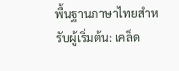พื้นฐานภาษาไทยสำหรับผู้เริ่มต้น: เคล็ด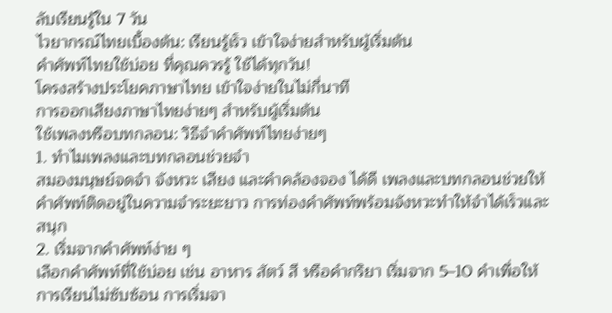ลับเรียนรู้ใน 7 วัน
ไวยากรณ์ไทยเบื้องต้น: เรียนรู้เร็ว เข้าใจง่ายสำหรับผู้เริ่มต้น
คำศัพท์ไทยใช้บ่อย ที่คุณควรรู้ ใช้ได้ทุกวัน!
โครงสร้างประโยคภาษาไทย เข้าใจง่ายในไม่กี่นาที
การออกเสียงภาษาไทยง่ายๆ สำหรับผู้เริ่มต้น
ใช้เพลงหรือบทกลอน: วิธีจำคำศัพท์ไทยง่ายๆ
1. ทำไมเพลงและบทกลอนช่วยจำ
สมองมนุษย์จดจำ จังหวะ เสียง และคำคล้องจอง ได้ดี เพลงและบทกลอนช่วยให้คำศัพท์ติดอยู่ในความจำระยะยาว การท่องคำศัพท์พร้อมจังหวะทำให้จำได้เร็วและสนุก
2. เริ่มจากคำศัพท์ง่าย ๆ
เลือกคำศัพท์ที่ใช้บ่อย เช่น อาหาร สัตว์ สี หรือคำกริยา เริ่มจาก 5–10 คำเพื่อให้การเรียนไม่ซับซ้อน การเริ่มจา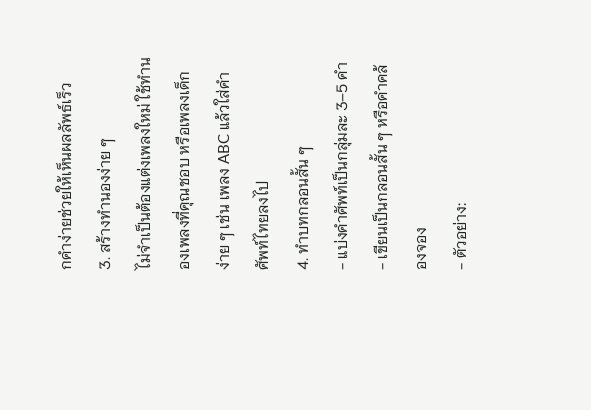กคำง่ายช่วยให้เห็นผลลัพธ์เร็ว
3. สร้างทำนองง่าย ๆ
ไม่จำเป็นต้องแต่งเพลงใหม่ ใช้ทำนองเพลงที่คุณชอบ หรือเพลงเด็กง่าย ๆ เช่น เพลง ABC แล้วใส่คำศัพท์ไทยลงไป
4. ทำบทกลอนสั้น ๆ
- แบ่งคำศัพท์เป็นกลุ่มละ 3–5 คำ
- เขียนเป็นกลอนสั้น ๆ หรือคำคล้องจอง
- ตัวอย่าง: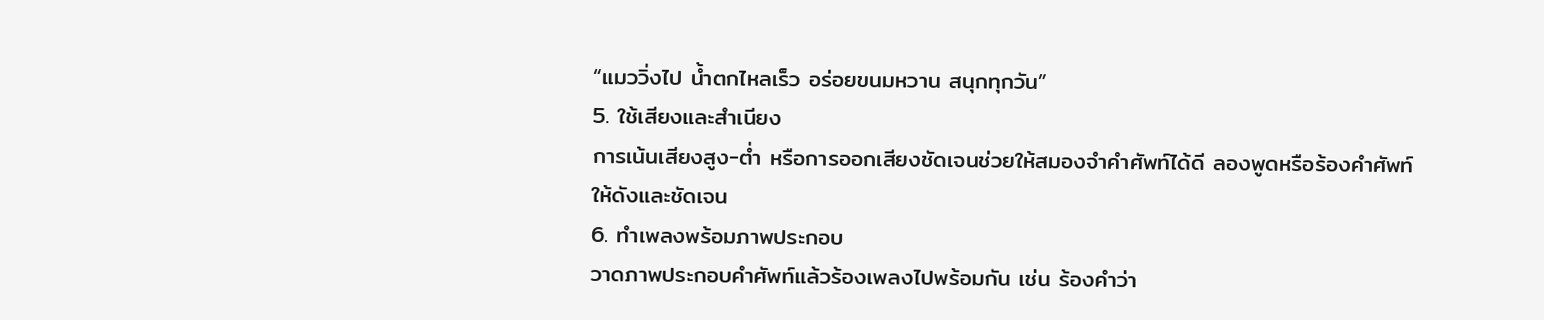“แมววิ่งไป น้ำตกไหลเร็ว อร่อยขนมหวาน สนุกทุกวัน”
5. ใช้เสียงและสำเนียง
การเน้นเสียงสูง-ต่ำ หรือการออกเสียงชัดเจนช่วยให้สมองจำคำศัพท์ได้ดี ลองพูดหรือร้องคำศัพท์ให้ดังและชัดเจน
6. ทำเพลงพร้อมภาพประกอบ
วาดภาพประกอบคำศัพท์แล้วร้องเพลงไปพร้อมกัน เช่น ร้องคำว่า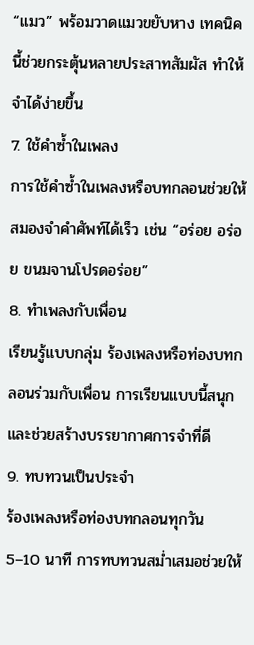“แมว” พร้อมวาดแมวขยับหาง เทคนิคนี้ช่วยกระตุ้นหลายประสาทสัมผัส ทำให้จำได้ง่ายขึ้น
7. ใช้คำซ้ำในเพลง
การใช้คำซ้ำในเพลงหรือบทกลอนช่วยให้สมองจำคำศัพท์ได้เร็ว เช่น “อร่อย อร่อย ขนมจานโปรดอร่อย”
8. ทำเพลงกับเพื่อน
เรียนรู้แบบกลุ่ม ร้องเพลงหรือท่องบทกลอนร่วมกับเพื่อน การเรียนแบบนี้สนุกและช่วยสร้างบรรยากาศการจำที่ดี
9. ทบทวนเป็นประจำ
ร้องเพลงหรือท่องบทกลอนทุกวัน 5–10 นาที การทบทวนสม่ำเสมอช่วยให้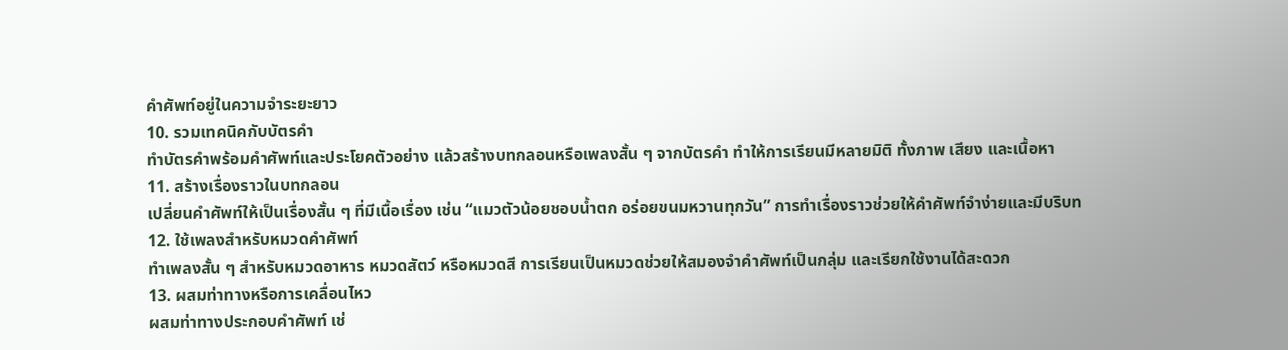คำศัพท์อยู่ในความจำระยะยาว
10. รวมเทคนิคกับบัตรคำ
ทำบัตรคำพร้อมคำศัพท์และประโยคตัวอย่าง แล้วสร้างบทกลอนหรือเพลงสั้น ๆ จากบัตรคำ ทำให้การเรียนมีหลายมิติ ทั้งภาพ เสียง และเนื้อหา
11. สร้างเรื่องราวในบทกลอน
เปลี่ยนคำศัพท์ให้เป็นเรื่องสั้น ๆ ที่มีเนื้อเรื่อง เช่น “แมวตัวน้อยชอบน้ำตก อร่อยขนมหวานทุกวัน” การทำเรื่องราวช่วยให้คำศัพท์จำง่ายและมีบริบท
12. ใช้เพลงสำหรับหมวดคำศัพท์
ทำเพลงสั้น ๆ สำหรับหมวดอาหาร หมวดสัตว์ หรือหมวดสี การเรียนเป็นหมวดช่วยให้สมองจำคำศัพท์เป็นกลุ่ม และเรียกใช้งานได้สะดวก
13. ผสมท่าทางหรือการเคลื่อนไหว
ผสมท่าทางประกอบคำศัพท์ เช่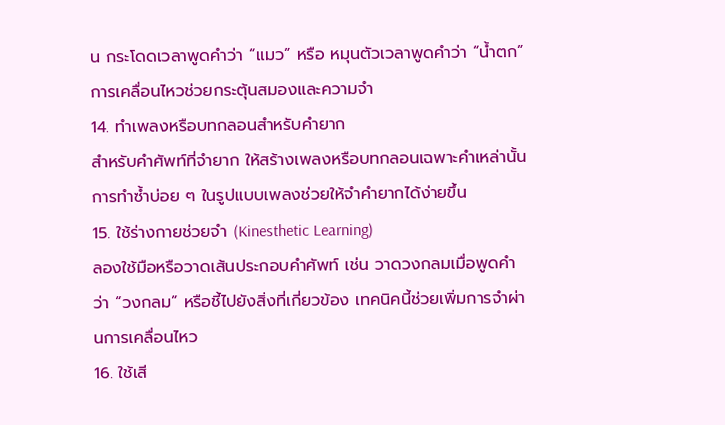น กระโดดเวลาพูดคำว่า “แมว” หรือ หมุนตัวเวลาพูดคำว่า “น้ำตก” การเคลื่อนไหวช่วยกระตุ้นสมองและความจำ
14. ทำเพลงหรือบทกลอนสำหรับคำยาก
สำหรับคำศัพท์ที่จำยาก ให้สร้างเพลงหรือบทกลอนเฉพาะคำเหล่านั้น การทำซ้ำบ่อย ๆ ในรูปแบบเพลงช่วยให้จำคำยากได้ง่ายขึ้น
15. ใช้ร่างกายช่วยจำ (Kinesthetic Learning)
ลองใช้มือหรือวาดเส้นประกอบคำศัพท์ เช่น วาดวงกลมเมื่อพูดคำว่า “วงกลม” หรือชี้ไปยังสิ่งที่เกี่ยวข้อง เทคนิคนี้ช่วยเพิ่มการจำผ่านการเคลื่อนไหว
16. ใช้เสี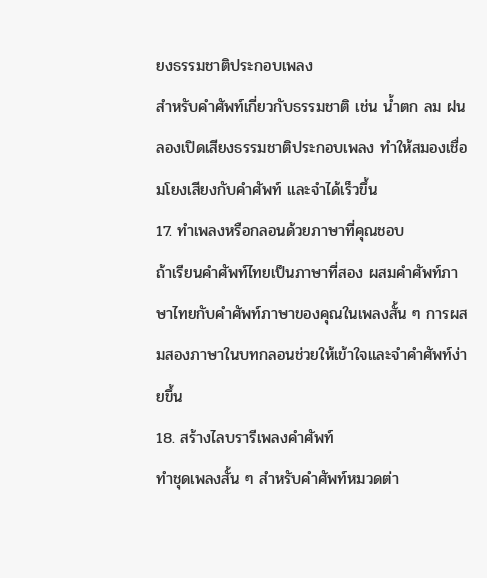ยงธรรมชาติประกอบเพลง
สำหรับคำศัพท์เกี่ยวกับธรรมชาติ เช่น น้ำตก ลม ฝน ลองเปิดเสียงธรรมชาติประกอบเพลง ทำให้สมองเชื่อมโยงเสียงกับคำศัพท์ และจำได้เร็วขึ้น
17. ทำเพลงหรือกลอนด้วยภาษาที่คุณชอบ
ถ้าเรียนคำศัพท์ไทยเป็นภาษาที่สอง ผสมคำศัพท์ภาษาไทยกับคำศัพท์ภาษาของคุณในเพลงสั้น ๆ การผสมสองภาษาในบทกลอนช่วยให้เข้าใจและจำคำศัพท์ง่ายขึ้น
18. สร้างไลบรารีเพลงคำศัพท์
ทำชุดเพลงสั้น ๆ สำหรับคำศัพท์หมวดต่า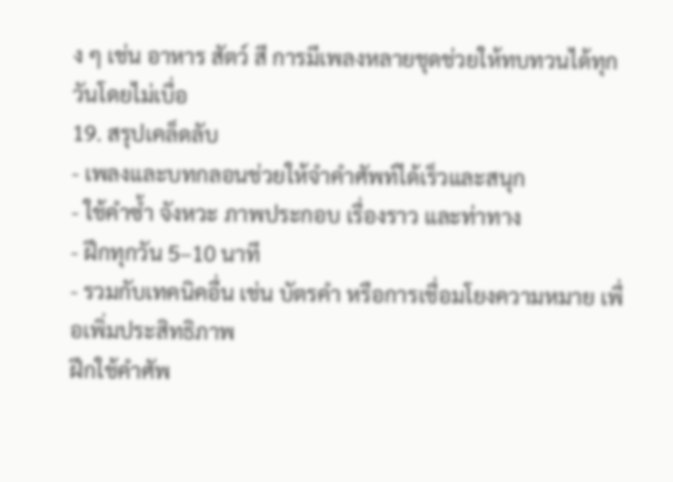ง ๆ เช่น อาหาร สัตว์ สี การมีเพลงหลายชุดช่วยให้ทบทวนได้ทุกวันโดยไม่เบื่อ
19. สรุปเคล็ดลับ
- เพลงและบทกลอนช่วยให้จำคำศัพท์ได้เร็วและสนุก
- ใช้คำซ้ำ จังหวะ ภาพประกอบ เรื่องราว และท่าทาง
- ฝึกทุกวัน 5–10 นาที
- รวมกับเทคนิคอื่น เช่น บัตรคำ หรือการเชื่อมโยงความหมาย เพื่อเพิ่มประสิทธิภาพ
ฝึกใช้คำศัพ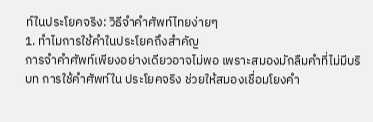ท์ในประโยคจริง: วิธีจำคำศัพท์ไทยง่ายๆ
1. ทำไมการใช้คำในประโยคถึงสำคัญ
การจำคำศัพท์เพียงอย่างเดียวอาจไม่พอ เพราะสมองมักลืมคำที่ไม่มีบริบท การใช้คำศัพท์ใน ประโยคจริง ช่วยให้สมองเชื่อมโยงคำ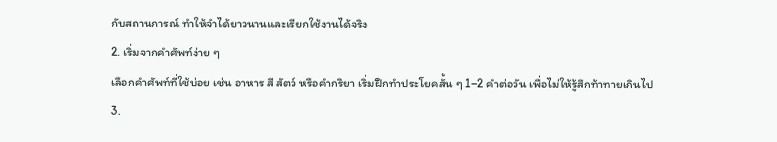กับสถานการณ์ ทำให้จำได้ยาวนานและเรียกใช้งานได้จริง
2. เริ่มจากคำศัพท์ง่าย ๆ
เลือกคำศัพท์ที่ใช้บ่อย เช่น อาหาร สี สัตว์ หรือคำกริยา เริ่มฝึกทำประโยคสั้น ๆ 1–2 คำต่อวัน เพื่อไม่ให้รู้สึกท้าทายเกินไป
3.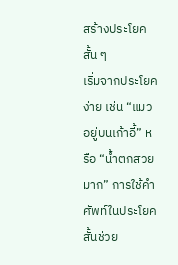สร้างประโยคสั้น ๆ
เริ่มจากประโยคง่าย เช่น “แมวอยู่บนเก้าอี้” หรือ “น้ำตกสวยมาก” การใช้คำศัพท์ในประโยคสั้นช่วย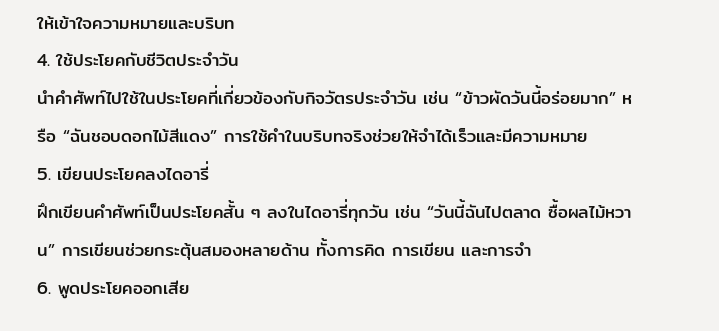ให้เข้าใจความหมายและบริบท
4. ใช้ประโยคกับชีวิตประจำวัน
นำคำศัพท์ไปใช้ในประโยคที่เกี่ยวข้องกับกิจวัตรประจำวัน เช่น “ข้าวผัดวันนี้อร่อยมาก” หรือ “ฉันชอบดอกไม้สีแดง” การใช้คำในบริบทจริงช่วยให้จำได้เร็วและมีความหมาย
5. เขียนประโยคลงไดอารี่
ฝึกเขียนคำศัพท์เป็นประโยคสั้น ๆ ลงในไดอารี่ทุกวัน เช่น “วันนี้ฉันไปตลาด ซื้อผลไม้หวาน” การเขียนช่วยกระตุ้นสมองหลายด้าน ทั้งการคิด การเขียน และการจำ
6. พูดประโยคออกเสีย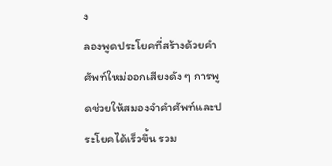ง
ลองพูดประโยคที่สร้างด้วยคำศัพท์ใหม่ออกเสียงดัง ๆ การพูดช่วยให้สมองจำคำศัพท์และประโยคได้เร็วขึ้น รวม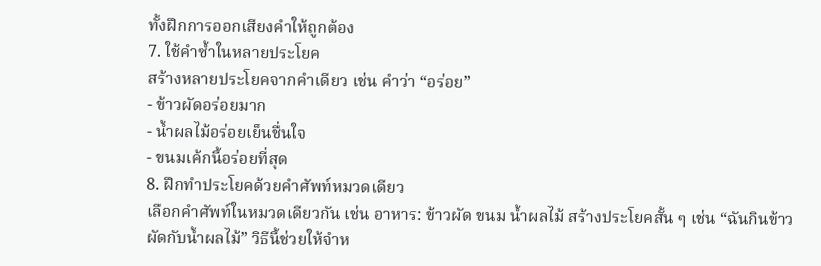ทั้งฝึกการออกเสียงคำให้ถูกต้อง
7. ใช้คำซ้ำในหลายประโยค
สร้างหลายประโยคจากคำเดียว เช่น คำว่า “อร่อย”
- ข้าวผัดอร่อยมาก
- น้ำผลไม้อร่อยเย็นชื่นใจ
- ขนมเค้กนี้อร่อยที่สุด
8. ฝึกทำประโยคด้วยคำศัพท์หมวดเดียว
เลือกคำศัพท์ในหมวดเดียวกัน เช่น อาหาร: ข้าวผัด ขนม น้ำผลไม้ สร้างประโยคสั้น ๆ เช่น “ฉันกินข้าวผัดกับน้ำผลไม้” วิธีนี้ช่วยให้จำห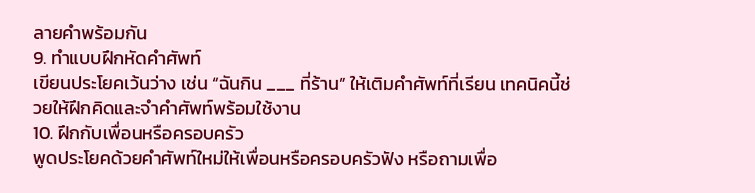ลายคำพร้อมกัน
9. ทำแบบฝึกหัดคำศัพท์
เขียนประโยคเว้นว่าง เช่น “ฉันกิน ___ ที่ร้าน” ให้เติมคำศัพท์ที่เรียน เทคนิคนี้ช่วยให้ฝึกคิดและจำคำศัพท์พร้อมใช้งาน
10. ฝึกกับเพื่อนหรือครอบครัว
พูดประโยคด้วยคำศัพท์ใหม่ให้เพื่อนหรือครอบครัวฟัง หรือถามเพื่อ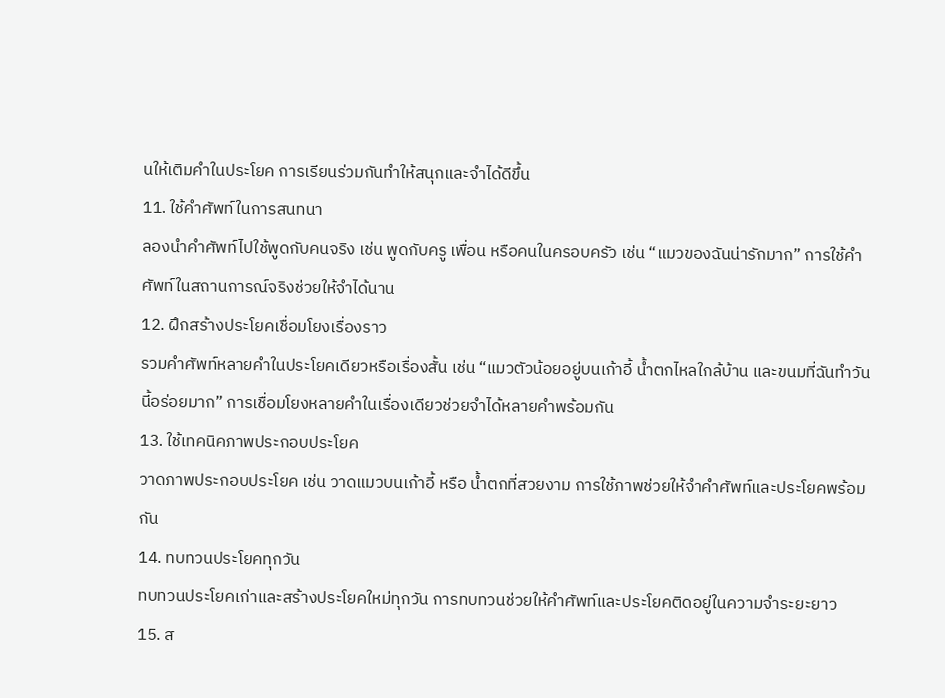นให้เติมคำในประโยค การเรียนร่วมกันทำให้สนุกและจำได้ดีขึ้น
11. ใช้คำศัพท์ในการสนทนา
ลองนำคำศัพท์ไปใช้พูดกับคนจริง เช่น พูดกับครู เพื่อน หรือคนในครอบครัว เช่น “แมวของฉันน่ารักมาก” การใช้คำศัพท์ในสถานการณ์จริงช่วยให้จำได้นาน
12. ฝึกสร้างประโยคเชื่อมโยงเรื่องราว
รวมคำศัพท์หลายคำในประโยคเดียวหรือเรื่องสั้น เช่น “แมวตัวน้อยอยู่บนเก้าอี้ น้ำตกไหลใกล้บ้าน และขนมที่ฉันทำวันนี้อร่อยมาก” การเชื่อมโยงหลายคำในเรื่องเดียวช่วยจำได้หลายคำพร้อมกัน
13. ใช้เทคนิคภาพประกอบประโยค
วาดภาพประกอบประโยค เช่น วาดแมวบนเก้าอี้ หรือ น้ำตกที่สวยงาม การใช้ภาพช่วยให้จำคำศัพท์และประโยคพร้อมกัน
14. ทบทวนประโยคทุกวัน
ทบทวนประโยคเก่าและสร้างประโยคใหม่ทุกวัน การทบทวนช่วยให้คำศัพท์และประโยคติดอยู่ในความจำระยะยาว
15. ส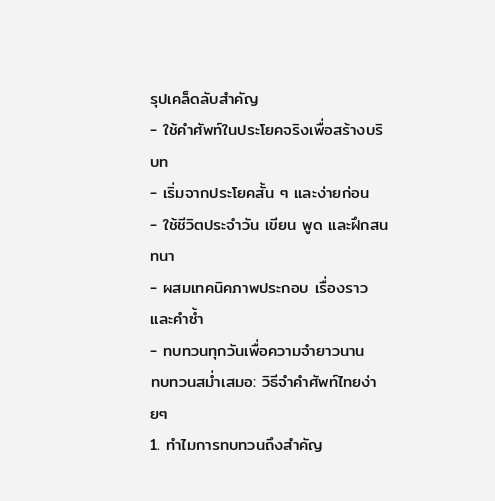รุปเคล็ดลับสำคัญ
- ใช้คำศัพท์ในประโยคจริงเพื่อสร้างบริบท
- เริ่มจากประโยคสั้น ๆ และง่ายก่อน
- ใช้ชีวิตประจำวัน เขียน พูด และฝึกสนทนา
- ผสมเทคนิคภาพประกอบ เรื่องราว และคำซ้ำ
- ทบทวนทุกวันเพื่อความจำยาวนาน
ทบทวนสม่ำเสมอ: วิธีจำคำศัพท์ไทยง่ายๆ
1. ทำไมการทบทวนถึงสำคัญ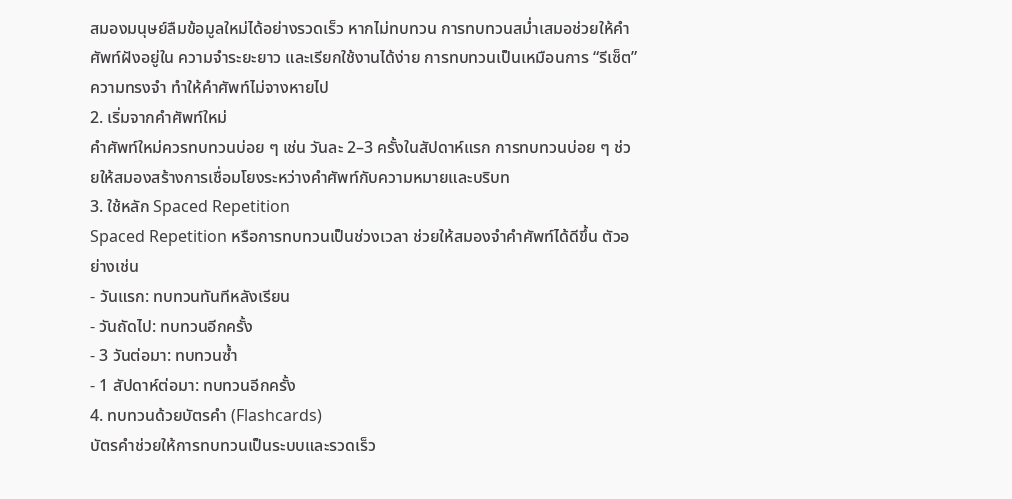สมองมนุษย์ลืมข้อมูลใหม่ได้อย่างรวดเร็ว หากไม่ทบทวน การทบทวนสม่ำเสมอช่วยให้คำศัพท์ฝังอยู่ใน ความจำระยะยาว และเรียกใช้งานได้ง่าย การทบทวนเป็นเหมือนการ “รีเซ็ต” ความทรงจำ ทำให้คำศัพท์ไม่จางหายไป
2. เริ่มจากคำศัพท์ใหม่
คำศัพท์ใหม่ควรทบทวนบ่อย ๆ เช่น วันละ 2–3 ครั้งในสัปดาห์แรก การทบทวนบ่อย ๆ ช่วยให้สมองสร้างการเชื่อมโยงระหว่างคำศัพท์กับความหมายและบริบท
3. ใช้หลัก Spaced Repetition
Spaced Repetition หรือการทบทวนเป็นช่วงเวลา ช่วยให้สมองจำคำศัพท์ได้ดีขึ้น ตัวอย่างเช่น
- วันแรก: ทบทวนทันทีหลังเรียน
- วันถัดไป: ทบทวนอีกครั้ง
- 3 วันต่อมา: ทบทวนซ้ำ
- 1 สัปดาห์ต่อมา: ทบทวนอีกครั้ง
4. ทบทวนด้วยบัตรคำ (Flashcards)
บัตรคำช่วยให้การทบทวนเป็นระบบและรวดเร็ว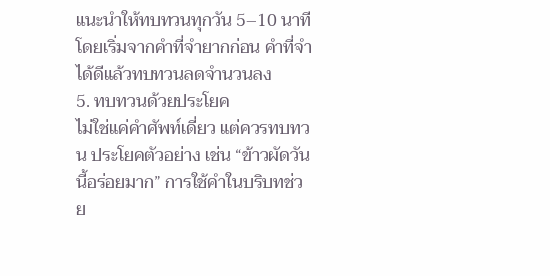แนะนำให้ทบทวนทุกวัน 5–10 นาที โดยเริ่มจากคำที่จำยากก่อน คำที่จำได้ดีแล้วทบทวนลดจำนวนลง
5. ทบทวนด้วยประโยค
ไม่ใช่แค่คำศัพท์เดี่ยว แต่ควรทบทวน ประโยคตัวอย่าง เช่น “ข้าวผัดวันนี้อร่อยมาก” การใช้คำในบริบทช่วย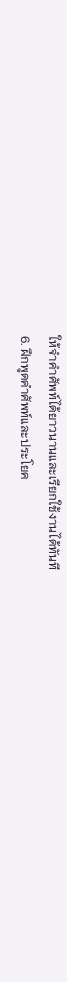ให้จำคำศัพท์ได้ยาวนานและเรียกใช้งานได้ทันที
6. ฝึกพูดคำศัพท์และประโยค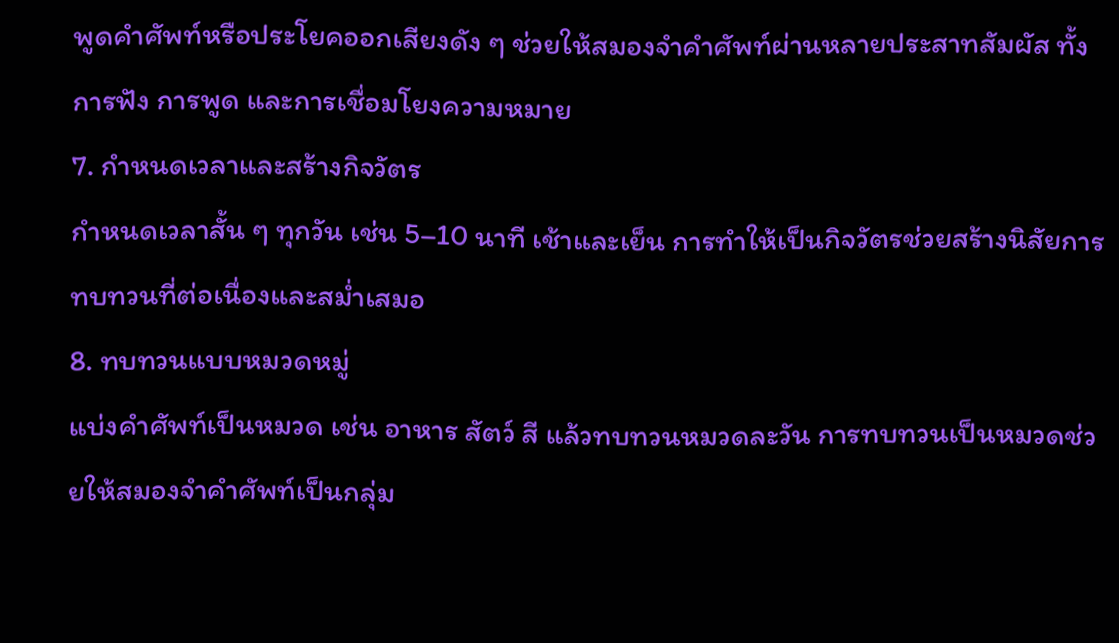พูดคำศัพท์หรือประโยคออกเสียงดัง ๆ ช่วยให้สมองจำคำศัพท์ผ่านหลายประสาทสัมผัส ทั้งการฟัง การพูด และการเชื่อมโยงความหมาย
7. กำหนดเวลาและสร้างกิจวัตร
กำหนดเวลาสั้น ๆ ทุกวัน เช่น 5–10 นาที เช้าและเย็น การทำให้เป็นกิจวัตรช่วยสร้างนิสัยการทบทวนที่ต่อเนื่องและสม่ำเสมอ
8. ทบทวนแบบหมวดหมู่
แบ่งคำศัพท์เป็นหมวด เช่น อาหาร สัตว์ สี แล้วทบทวนหมวดละวัน การทบทวนเป็นหมวดช่วยให้สมองจำคำศัพท์เป็นกลุ่ม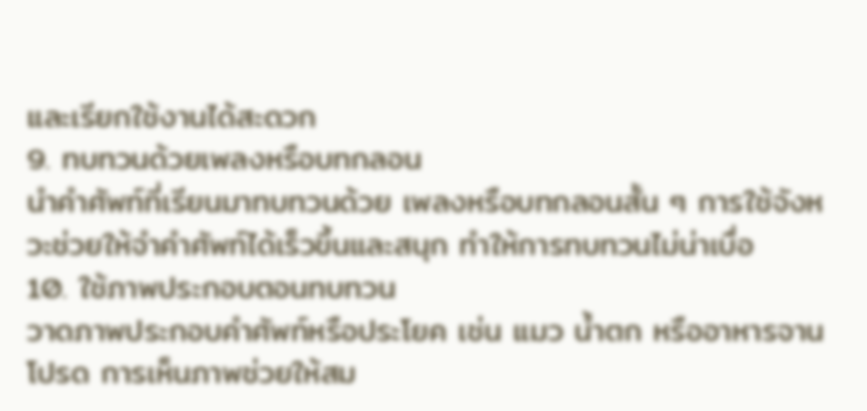และเรียกใช้งานได้สะดวก
9. ทบทวนด้วยเพลงหรือบทกลอน
นำคำศัพท์ที่เรียนมาทบทวนด้วย เพลงหรือบทกลอนสั้น ๆ การใช้จังหวะช่วยให้จำคำศัพท์ได้เร็วขึ้นและสนุก ทำให้การทบทวนไม่น่าเบื่อ
10. ใช้ภาพประกอบตอนทบทวน
วาดภาพประกอบคำศัพท์หรือประโยค เช่น แมว น้ำตก หรืออาหารจานโปรด การเห็นภาพช่วยให้สม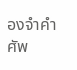องจำคำศัพ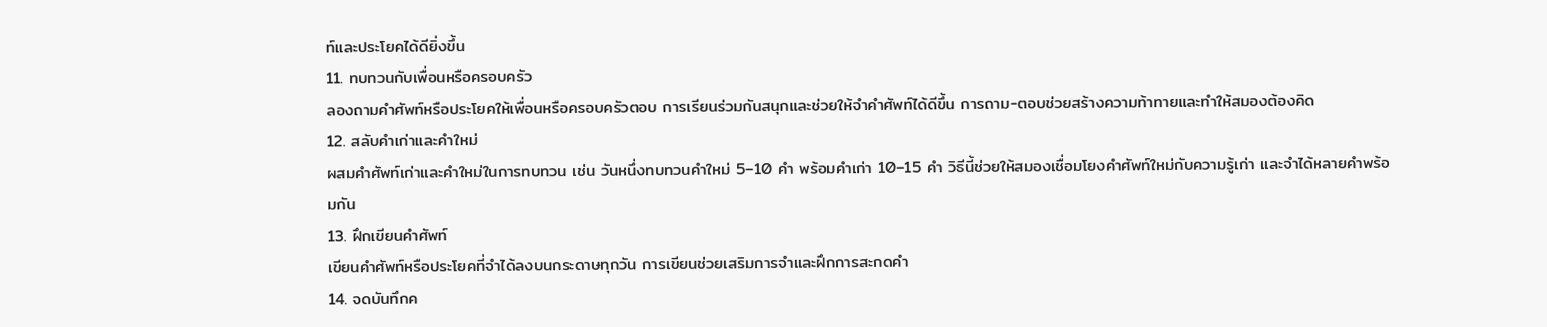ท์และประโยคได้ดียิ่งขึ้น
11. ทบทวนกับเพื่อนหรือครอบครัว
ลองถามคำศัพท์หรือประโยคให้เพื่อนหรือครอบครัวตอบ การเรียนร่วมกันสนุกและช่วยให้จำคำศัพท์ได้ดีขึ้น การถาม-ตอบช่วยสร้างความท้าทายและทำให้สมองต้องคิด
12. สลับคำเก่าและคำใหม่
ผสมคำศัพท์เก่าและคำใหม่ในการทบทวน เช่น วันหนึ่งทบทวนคำใหม่ 5–10 คำ พร้อมคำเก่า 10–15 คำ วิธีนี้ช่วยให้สมองเชื่อมโยงคำศัพท์ใหม่กับความรู้เก่า และจำได้หลายคำพร้อมกัน
13. ฝึกเขียนคำศัพท์
เขียนคำศัพท์หรือประโยคที่จำได้ลงบนกระดาษทุกวัน การเขียนช่วยเสริมการจำและฝึกการสะกดคำ
14. จดบันทึกค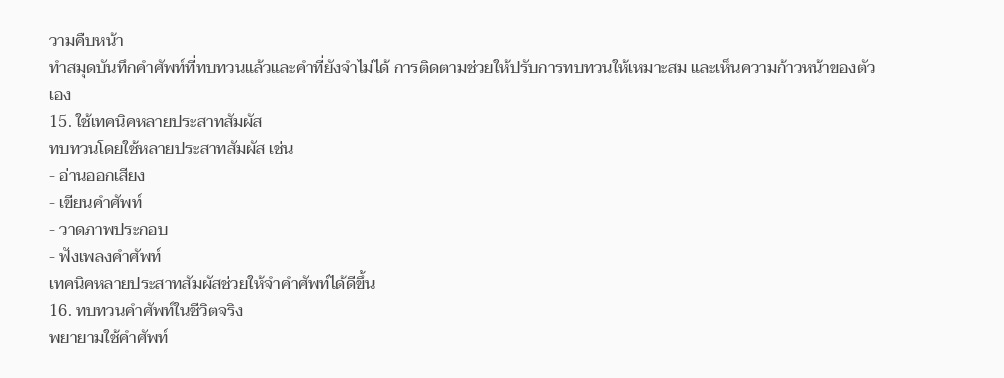วามคืบหน้า
ทำสมุดบันทึกคำศัพท์ที่ทบทวนแล้วและคำที่ยังจำไม่ได้ การติดตามช่วยให้ปรับการทบทวนให้เหมาะสม และเห็นความก้าวหน้าของตัวเอง
15. ใช้เทคนิคหลายประสาทสัมผัส
ทบทวนโดยใช้หลายประสาทสัมผัส เช่น
- อ่านออกเสียง
- เขียนคำศัพท์
- วาดภาพประกอบ
- ฟังเพลงคำศัพท์
เทคนิคหลายประสาทสัมผัสช่วยให้จำคำศัพท์ได้ดีขึ้น
16. ทบทวนคำศัพท์ในชีวิตจริง
พยายามใช้คำศัพท์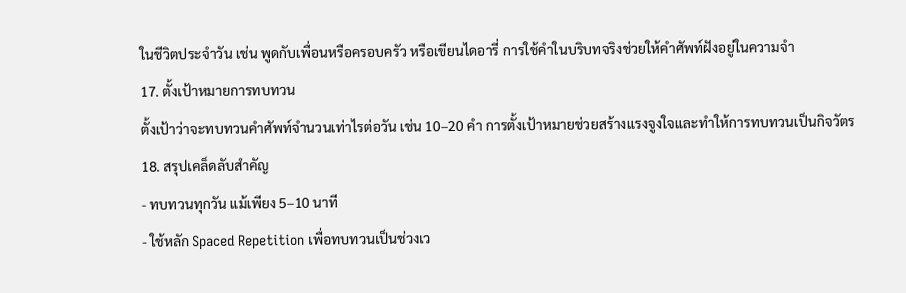ในชีวิตประจำวัน เช่น พูดกับเพื่อนหรือครอบครัว หรือเขียนไดอารี่ การใช้คำในบริบทจริงช่วยให้คำศัพท์ฝังอยู่ในความจำ
17. ตั้งเป้าหมายการทบทวน
ตั้งเป้าว่าจะทบทวนคำศัพท์จำนวนเท่าไรต่อวัน เช่น 10–20 คำ การตั้งเป้าหมายช่วยสร้างแรงจูงใจและทำให้การทบทวนเป็นกิจวัตร
18. สรุปเคล็ดลับสำคัญ
- ทบทวนทุกวัน แม้เพียง 5–10 นาที
- ใช้หลัก Spaced Repetition เพื่อทบทวนเป็นช่วงเว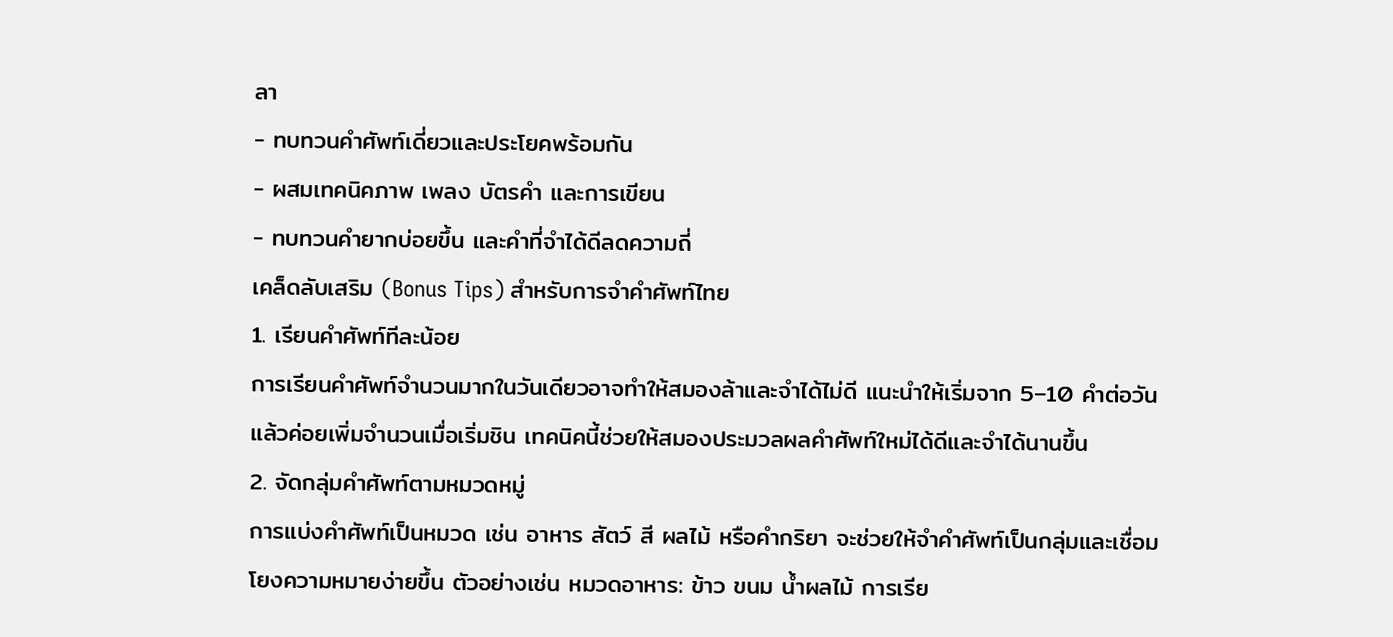ลา
- ทบทวนคำศัพท์เดี่ยวและประโยคพร้อมกัน
- ผสมเทคนิคภาพ เพลง บัตรคำ และการเขียน
- ทบทวนคำยากบ่อยขึ้น และคำที่จำได้ดีลดความถี่
เคล็ดลับเสริม (Bonus Tips) สำหรับการจำคำศัพท์ไทย
1. เรียนคำศัพท์ทีละน้อย
การเรียนคำศัพท์จำนวนมากในวันเดียวอาจทำให้สมองล้าและจำได้ไม่ดี แนะนำให้เริ่มจาก 5–10 คำต่อวัน แล้วค่อยเพิ่มจำนวนเมื่อเริ่มชิน เทคนิคนี้ช่วยให้สมองประมวลผลคำศัพท์ใหม่ได้ดีและจำได้นานขึ้น
2. จัดกลุ่มคำศัพท์ตามหมวดหมู่
การแบ่งคำศัพท์เป็นหมวด เช่น อาหาร สัตว์ สี ผลไม้ หรือคำกริยา จะช่วยให้จำคำศัพท์เป็นกลุ่มและเชื่อมโยงความหมายง่ายขึ้น ตัวอย่างเช่น หมวดอาหาร: ข้าว ขนม น้ำผลไม้ การเรีย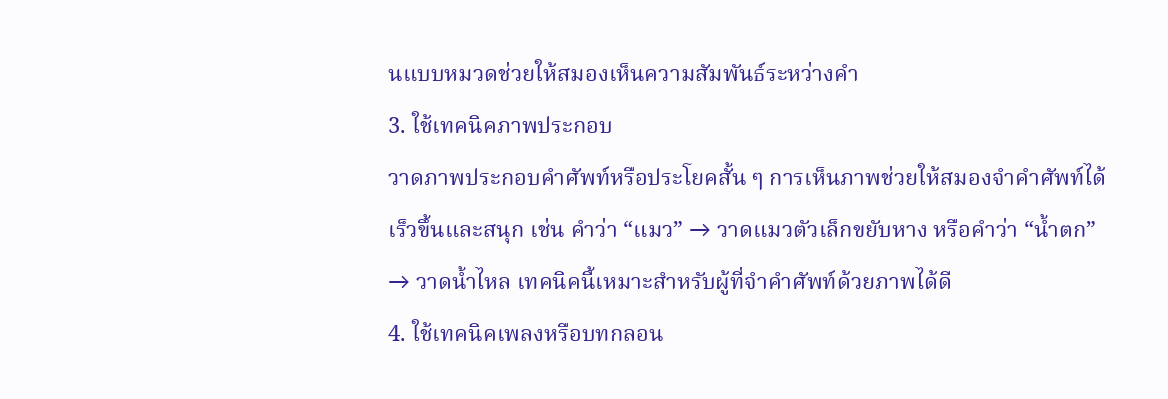นแบบหมวดช่วยให้สมองเห็นความสัมพันธ์ระหว่างคำ
3. ใช้เทคนิคภาพประกอบ
วาดภาพประกอบคำศัพท์หรือประโยคสั้น ๆ การเห็นภาพช่วยให้สมองจำคำศัพท์ได้เร็วขึ้นและสนุก เช่น คำว่า “แมว” → วาดแมวตัวเล็กขยับหาง หรือคำว่า “น้ำตก” → วาดน้ำไหล เทคนิคนี้เหมาะสำหรับผู้ที่จำคำศัพท์ด้วยภาพได้ดี
4. ใช้เทคนิคเพลงหรือบทกลอน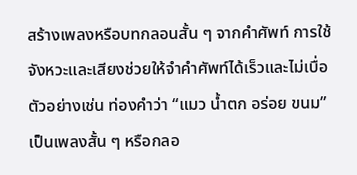สร้างเพลงหรือบทกลอนสั้น ๆ จากคำศัพท์ การใช้จังหวะและเสียงช่วยให้จำคำศัพท์ได้เร็วและไม่เบื่อ ตัวอย่างเช่น ท่องคำว่า “แมว น้ำตก อร่อย ขนม” เป็นเพลงสั้น ๆ หรือกลอ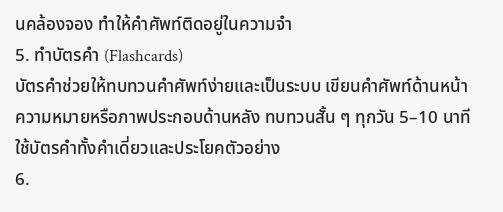นคล้องจอง ทำให้คำศัพท์ติดอยู่ในความจำ
5. ทำบัตรคำ (Flashcards)
บัตรคำช่วยให้ทบทวนคำศัพท์ง่ายและเป็นระบบ เขียนคำศัพท์ด้านหน้า ความหมายหรือภาพประกอบด้านหลัง ทบทวนสั้น ๆ ทุกวัน 5–10 นาที ใช้บัตรคำทั้งคำเดี่ยวและประโยคตัวอย่าง
6.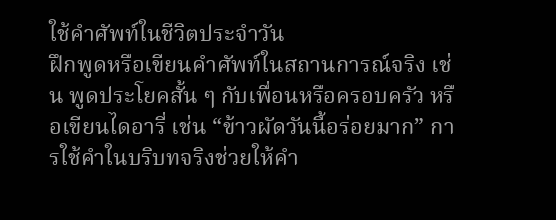ใช้คำศัพท์ในชีวิตประจำวัน
ฝึกพูดหรือเขียนคำศัพท์ในสถานการณ์จริง เช่น พูดประโยคสั้น ๆ กับเพื่อนหรือครอบครัว หรือเขียนไดอารี่ เช่น “ข้าวผัดวันนี้อร่อยมาก” การใช้คำในบริบทจริงช่วยให้คำ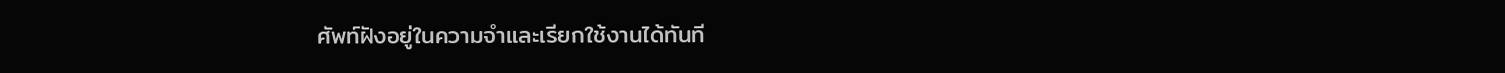ศัพท์ฝังอยู่ในความจำและเรียกใช้งานได้ทันที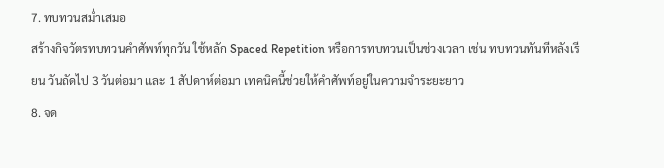7. ทบทวนสม่ำเสมอ
สร้างกิจวัตรทบทวนคำศัพท์ทุกวัน ใช้หลัก Spaced Repetition หรือการทบทวนเป็นช่วงเวลา เช่น ทบทวนทันทีหลังเรียน วันถัดไป 3 วันต่อมา และ 1 สัปดาห์ต่อมา เทคนิคนี้ช่วยให้คำศัพท์อยู่ในความจำระยะยาว
8. จด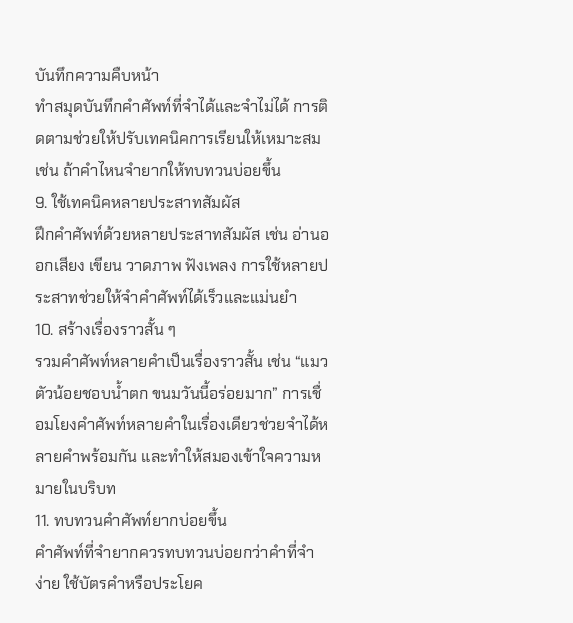บันทึกความคืบหน้า
ทำสมุดบันทึกคำศัพท์ที่จำได้และจำไม่ได้ การติดตามช่วยให้ปรับเทคนิคการเรียนให้เหมาะสม เช่น ถ้าคำไหนจำยากให้ทบทวนบ่อยขึ้น
9. ใช้เทคนิคหลายประสาทสัมผัส
ฝึกคำศัพท์ด้วยหลายประสาทสัมผัส เช่น อ่านออกเสียง เขียน วาดภาพ ฟังเพลง การใช้หลายประสาทช่วยให้จำคำศัพท์ได้เร็วและแม่นยำ
10. สร้างเรื่องราวสั้น ๆ
รวมคำศัพท์หลายคำเป็นเรื่องราวสั้น เช่น “แมวตัวน้อยชอบน้ำตก ขนมวันนี้อร่อยมาก” การเชื่อมโยงคำศัพท์หลายคำในเรื่องเดียวช่วยจำได้หลายคำพร้อมกัน และทำให้สมองเข้าใจความหมายในบริบท
11. ทบทวนคำศัพท์ยากบ่อยขึ้น
คำศัพท์ที่จำยากควรทบทวนบ่อยกว่าคำที่จำง่าย ใช้บัตรคำหรือประโยค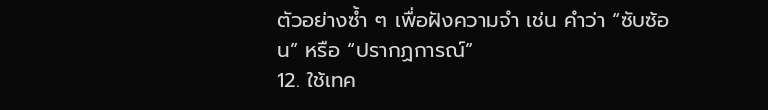ตัวอย่างซ้ำ ๆ เพื่อฝังความจำ เช่น คำว่า “ซับซ้อน” หรือ “ปรากฏการณ์”
12. ใช้เทค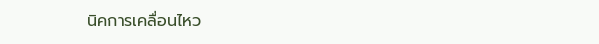นิคการเคลื่อนไหว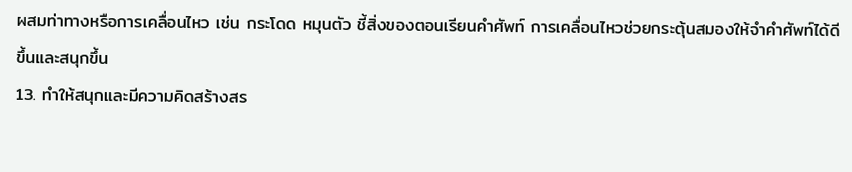ผสมท่าทางหรือการเคลื่อนไหว เช่น กระโดด หมุนตัว ชี้สิ่งของตอนเรียนคำศัพท์ การเคลื่อนไหวช่วยกระตุ้นสมองให้จำคำศัพท์ได้ดีขึ้นและสนุกขึ้น
13. ทำให้สนุกและมีความคิดสร้างสร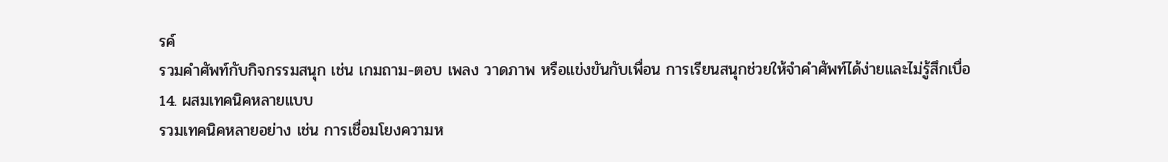รค์
รวมคำศัพท์กับกิจกรรมสนุก เช่น เกมถาม-ตอบ เพลง วาดภาพ หรือแข่งขันกับเพื่อน การเรียนสนุกช่วยให้จำคำศัพท์ได้ง่ายและไม่รู้สึกเบื่อ
14. ผสมเทคนิคหลายแบบ
รวมเทคนิคหลายอย่าง เช่น การเชื่อมโยงความห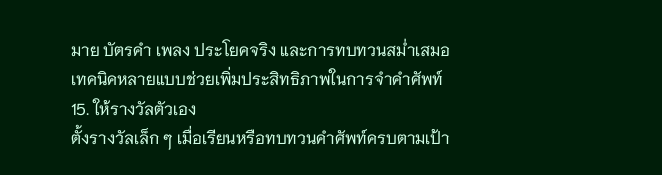มาย บัตรคำ เพลง ประโยคจริง และการทบทวนสม่ำเสมอ เทคนิคหลายแบบช่วยเพิ่มประสิทธิภาพในการจำคำศัพท์
15. ให้รางวัลตัวเอง
ตั้งรางวัลเล็ก ๆ เมื่อเรียนหรือทบทวนคำศัพท์ครบตามเป้า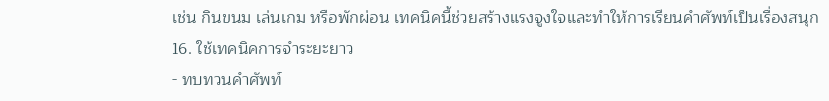เช่น กินขนม เล่นเกม หรือพักผ่อน เทคนิคนี้ช่วยสร้างแรงจูงใจและทำให้การเรียนคำศัพท์เป็นเรื่องสนุก
16. ใช้เทคนิคการจำระยะยาว
- ทบทวนคำศัพท์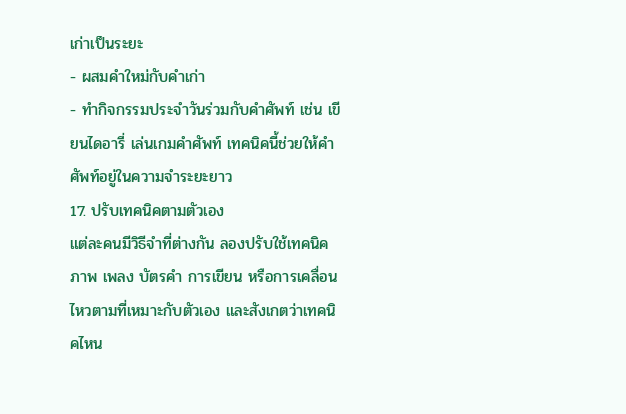เก่าเป็นระยะ
- ผสมคำใหม่กับคำเก่า
- ทำกิจกรรมประจำวันร่วมกับคำศัพท์ เช่น เขียนไดอารี่ เล่นเกมคำศัพท์ เทคนิคนี้ช่วยให้คำศัพท์อยู่ในความจำระยะยาว
17. ปรับเทคนิคตามตัวเอง
แต่ละคนมีวิธีจำที่ต่างกัน ลองปรับใช้เทคนิคภาพ เพลง บัตรคำ การเขียน หรือการเคลื่อนไหวตามที่เหมาะกับตัวเอง และสังเกตว่าเทคนิคไหน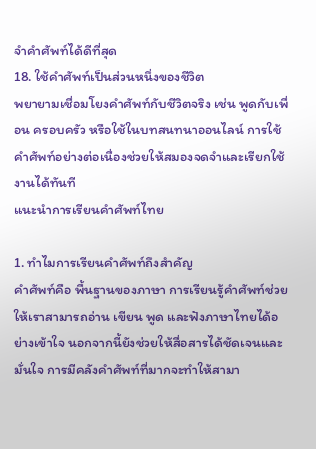จำคำศัพท์ได้ดีที่สุด
18. ใช้คำศัพท์เป็นส่วนหนึ่งของชีวิต
พยายามเชื่อมโยงคำศัพท์กับชีวิตจริง เช่น พูดกับเพื่อน ครอบครัว หรือใช้ในบทสนทนาออนไลน์ การใช้คำศัพท์อย่างต่อเนื่องช่วยให้สมองจดจำและเรียกใช้งานได้ทันที
แนะนำการเรียนคำศัพท์ไทย

1. ทำไมการเรียนคำศัพท์ถึงสำคัญ
คำศัพท์คือ พื้นฐานของภาษา การเรียนรู้คำศัพท์ช่วยให้เราสามารถอ่าน เขียน พูด และฟังภาษาไทยได้อย่างเข้าใจ นอกจากนี้ยังช่วยให้สื่อสารได้ชัดเจนและมั่นใจ การมีคลังคำศัพท์ที่มากจะทำให้สามา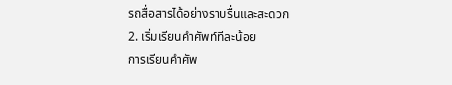รถสื่อสารได้อย่างราบรื่นและสะดวก
2. เริ่มเรียนคำศัพท์ทีละน้อย
การเรียนคำศัพ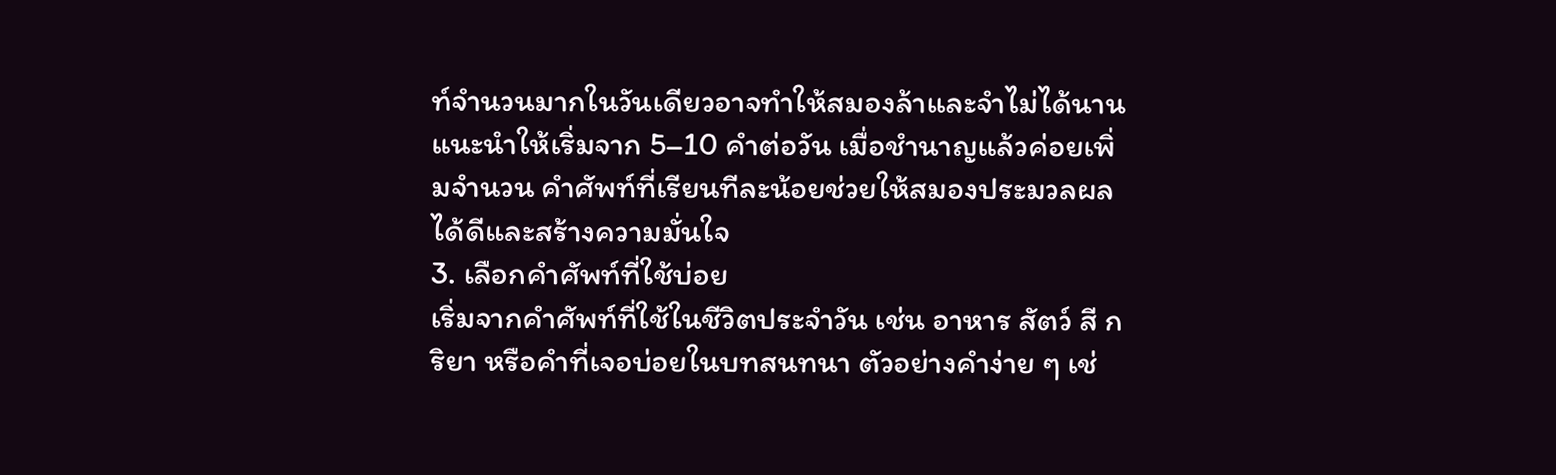ท์จำนวนมากในวันเดียวอาจทำให้สมองล้าและจำไม่ได้นาน แนะนำให้เริ่มจาก 5–10 คำต่อวัน เมื่อชำนาญแล้วค่อยเพิ่มจำนวน คำศัพท์ที่เรียนทีละน้อยช่วยให้สมองประมวลผลได้ดีและสร้างความมั่นใจ
3. เลือกคำศัพท์ที่ใช้บ่อย
เริ่มจากคำศัพท์ที่ใช้ในชีวิตประจำวัน เช่น อาหาร สัตว์ สี กริยา หรือคำที่เจอบ่อยในบทสนทนา ตัวอย่างคำง่าย ๆ เช่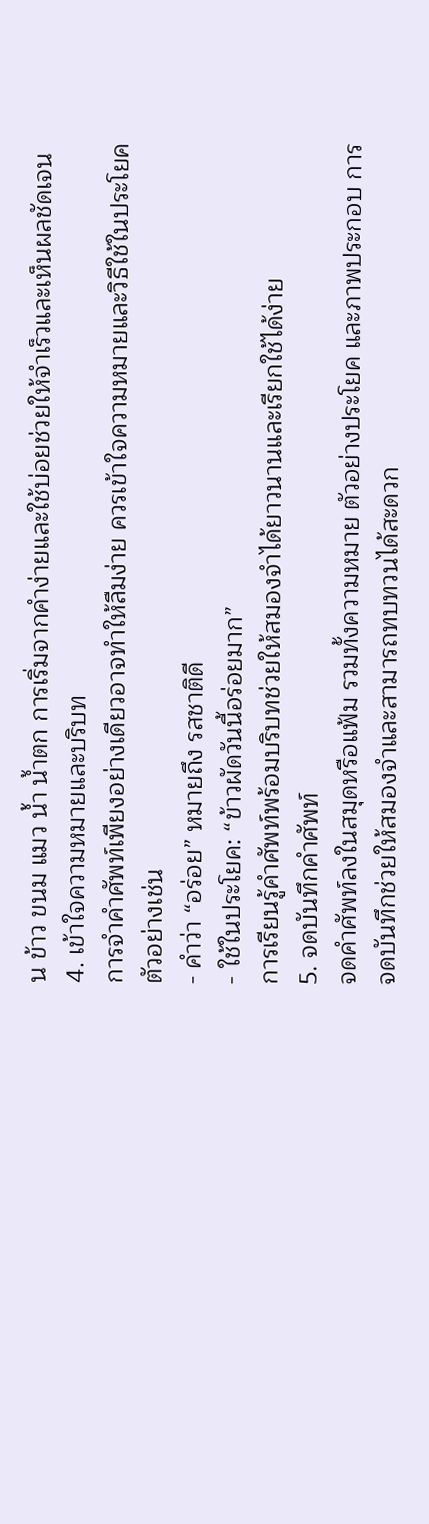น ข้าว ขนม แมว น้ำ น้ำตก การเริ่มจากคำง่ายและใช้บ่อยช่วยให้จำเร็วและเห็นผลชัดเจน
4. เข้าใจความหมายและบริบท
การจำคำศัพท์เพียงอย่างเดียวอาจทำให้ลืมง่าย ควรเข้าใจความหมายและวิธีใช้ในประโยค ตัวอย่างเช่น
- คำว่า “อร่อย” หมายถึง รสชาติดี
- ใช้ในประโยค: “ข้าวผัดวันนี้อร่อยมาก”
การเรียนรู้คำศัพท์พร้อมบริบทช่วยให้สมองจำได้ยาวนานและเรียกใช้ได้ง่าย
5. จดบันทึกคำศัพท์
จดคำศัพท์ลงในสมุดหรือแฟ้ม รวมทั้งความหมาย ตัวอย่างประโยค และภาพประกอบ การจดบันทึกช่วยให้สมองจำและสามารถทบทวนได้สะดวก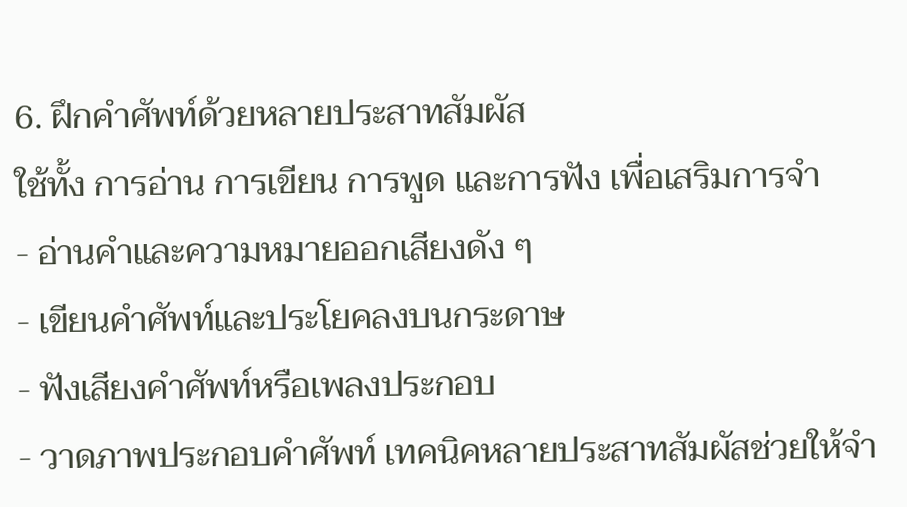6. ฝึกคำศัพท์ด้วยหลายประสาทสัมผัส
ใช้ทั้ง การอ่าน การเขียน การพูด และการฟัง เพื่อเสริมการจำ
- อ่านคำและความหมายออกเสียงดัง ๆ
- เขียนคำศัพท์และประโยคลงบนกระดาษ
- ฟังเสียงคำศัพท์หรือเพลงประกอบ
- วาดภาพประกอบคำศัพท์ เทคนิคหลายประสาทสัมผัสช่วยให้จำ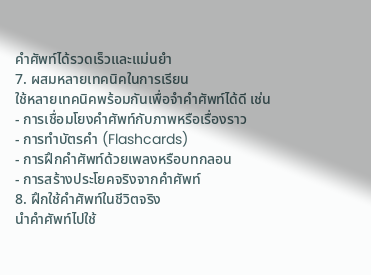คำศัพท์ได้รวดเร็วและแม่นยำ
7. ผสมหลายเทคนิคในการเรียน
ใช้หลายเทคนิคพร้อมกันเพื่อจำคำศัพท์ได้ดี เช่น
- การเชื่อมโยงคำศัพท์กับภาพหรือเรื่องราว
- การทำบัตรคำ (Flashcards)
- การฝึกคำศัพท์ด้วยเพลงหรือบทกลอน
- การสร้างประโยคจริงจากคำศัพท์
8. ฝึกใช้คำศัพท์ในชีวิตจริง
นำคำศัพท์ไปใช้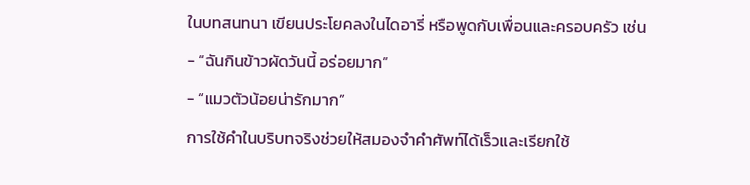ในบทสนทนา เขียนประโยคลงในไดอารี่ หรือพูดกับเพื่อนและครอบครัว เช่น
- “ฉันกินข้าวผัดวันนี้ อร่อยมาก”
- “แมวตัวน้อยน่ารักมาก”
การใช้คำในบริบทจริงช่วยให้สมองจำคำศัพท์ได้เร็วและเรียกใช้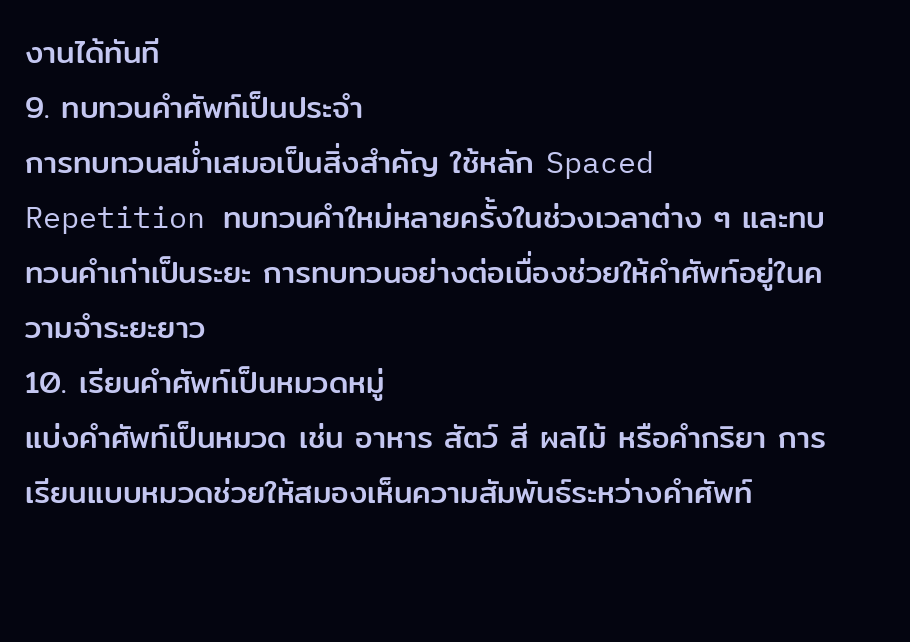งานได้ทันที
9. ทบทวนคำศัพท์เป็นประจำ
การทบทวนสม่ำเสมอเป็นสิ่งสำคัญ ใช้หลัก Spaced Repetition ทบทวนคำใหม่หลายครั้งในช่วงเวลาต่าง ๆ และทบทวนคำเก่าเป็นระยะ การทบทวนอย่างต่อเนื่องช่วยให้คำศัพท์อยู่ในความจำระยะยาว
10. เรียนคำศัพท์เป็นหมวดหมู่
แบ่งคำศัพท์เป็นหมวด เช่น อาหาร สัตว์ สี ผลไม้ หรือคำกริยา การเรียนแบบหมวดช่วยให้สมองเห็นความสัมพันธ์ระหว่างคำศัพท์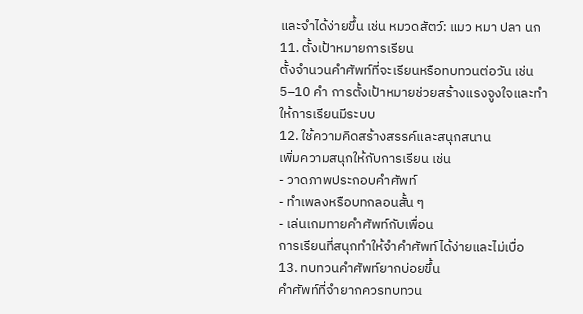และจำได้ง่ายขึ้น เช่น หมวดสัตว์: แมว หมา ปลา นก
11. ตั้งเป้าหมายการเรียน
ตั้งจำนวนคำศัพท์ที่จะเรียนหรือทบทวนต่อวัน เช่น 5–10 คำ การตั้งเป้าหมายช่วยสร้างแรงจูงใจและทำให้การเรียนมีระบบ
12. ใช้ความคิดสร้างสรรค์และสนุกสนาน
เพิ่มความสนุกให้กับการเรียน เช่น
- วาดภาพประกอบคำศัพท์
- ทำเพลงหรือบทกลอนสั้น ๆ
- เล่นเกมทายคำศัพท์กับเพื่อน
การเรียนที่สนุกทำให้จำคำศัพท์ได้ง่ายและไม่เบื่อ
13. ทบทวนคำศัพท์ยากบ่อยขึ้น
คำศัพท์ที่จำยากควรทบทวน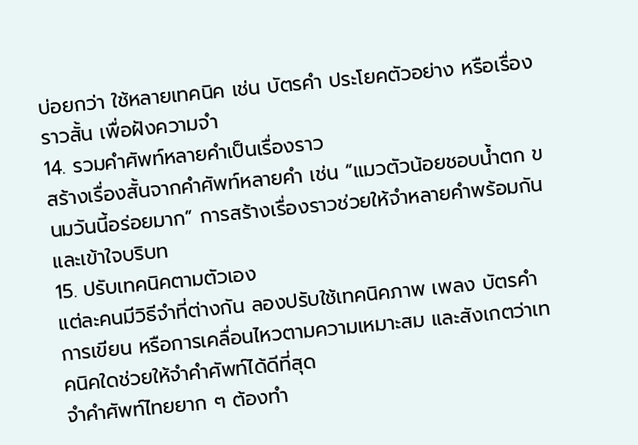บ่อยกว่า ใช้หลายเทคนิค เช่น บัตรคำ ประโยคตัวอย่าง หรือเรื่องราวสั้น เพื่อฝังความจำ
14. รวมคำศัพท์หลายคำเป็นเรื่องราว
สร้างเรื่องสั้นจากคำศัพท์หลายคำ เช่น “แมวตัวน้อยชอบน้ำตก ขนมวันนี้อร่อยมาก” การสร้างเรื่องราวช่วยให้จำหลายคำพร้อมกันและเข้าใจบริบท
15. ปรับเทคนิคตามตัวเอง
แต่ละคนมีวิธีจำที่ต่างกัน ลองปรับใช้เทคนิคภาพ เพลง บัตรคำ การเขียน หรือการเคลื่อนไหวตามความเหมาะสม และสังเกตว่าเทคนิคใดช่วยให้จำคำศัพท์ได้ดีที่สุด
จำคำศัพท์ไทยยาก ๆ ต้องทำ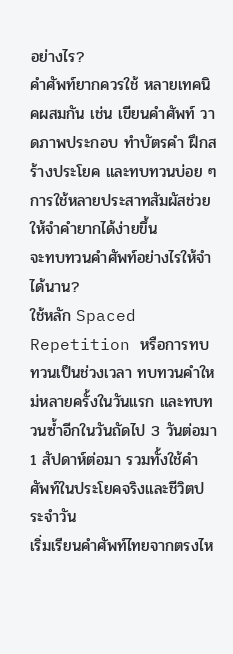อย่างไร?
คำศัพท์ยากควรใช้ หลายเทคนิคผสมกัน เช่น เขียนคำศัพท์ วาดภาพประกอบ ทำบัตรคำ ฝึกสร้างประโยค และทบทวนบ่อย ๆ การใช้หลายประสาทสัมผัสช่วยให้จำคำยากได้ง่ายขึ้น
จะทบทวนคำศัพท์อย่างไรให้จำได้นาน?
ใช้หลัก Spaced Repetition หรือการทบทวนเป็นช่วงเวลา ทบทวนคำใหม่หลายครั้งในวันแรก และทบทวนซ้ำอีกในวันถัดไป 3 วันต่อมา 1 สัปดาห์ต่อมา รวมทั้งใช้คำศัพท์ในประโยคจริงและชีวิตประจำวัน
เริ่มเรียนคำศัพท์ไทยจากตรงไห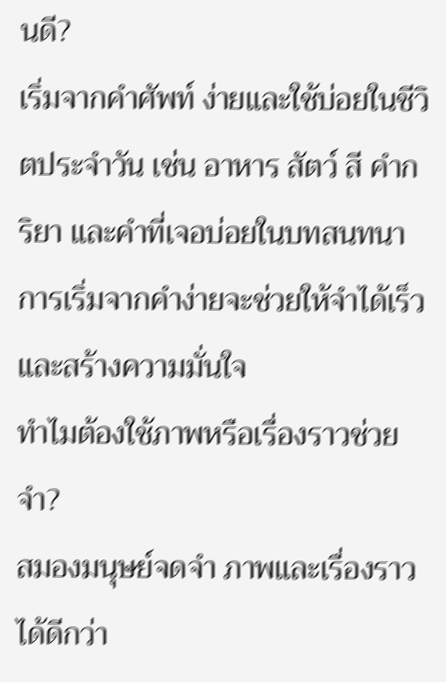นดี?
เริ่มจากคำศัพท์ ง่ายและใช้บ่อยในชีวิตประจำวัน เช่น อาหาร สัตว์ สี คำกริยา และคำที่เจอบ่อยในบทสนทนา การเริ่มจากคำง่ายจะช่วยให้จำได้เร็วและสร้างความมั่นใจ
ทำไมต้องใช้ภาพหรือเรื่องราวช่วยจำ?
สมองมนุษย์จดจำ ภาพและเรื่องราว ได้ดีกว่า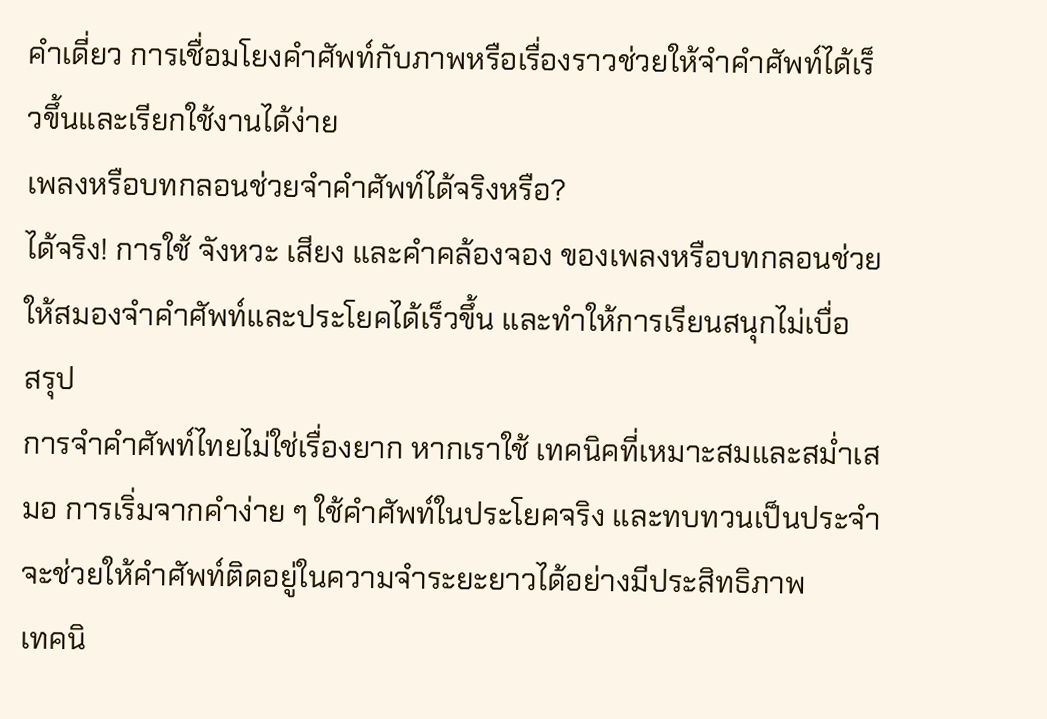คำเดี่ยว การเชื่อมโยงคำศัพท์กับภาพหรือเรื่องราวช่วยให้จำคำศัพท์ได้เร็วขึ้นและเรียกใช้งานได้ง่าย
เพลงหรือบทกลอนช่วยจำคำศัพท์ได้จริงหรือ?
ได้จริง! การใช้ จังหวะ เสียง และคำคล้องจอง ของเพลงหรือบทกลอนช่วยให้สมองจำคำศัพท์และประโยคได้เร็วขึ้น และทำให้การเรียนสนุกไม่เบื่อ
สรุป
การจำคำศัพท์ไทยไม่ใช่เรื่องยาก หากเราใช้ เทคนิคที่เหมาะสมและสม่ำเสมอ การเริ่มจากคำง่าย ๆ ใช้คำศัพท์ในประโยคจริง และทบทวนเป็นประจำ จะช่วยให้คำศัพท์ติดอยู่ในความจำระยะยาวได้อย่างมีประสิทธิภาพ
เทคนิ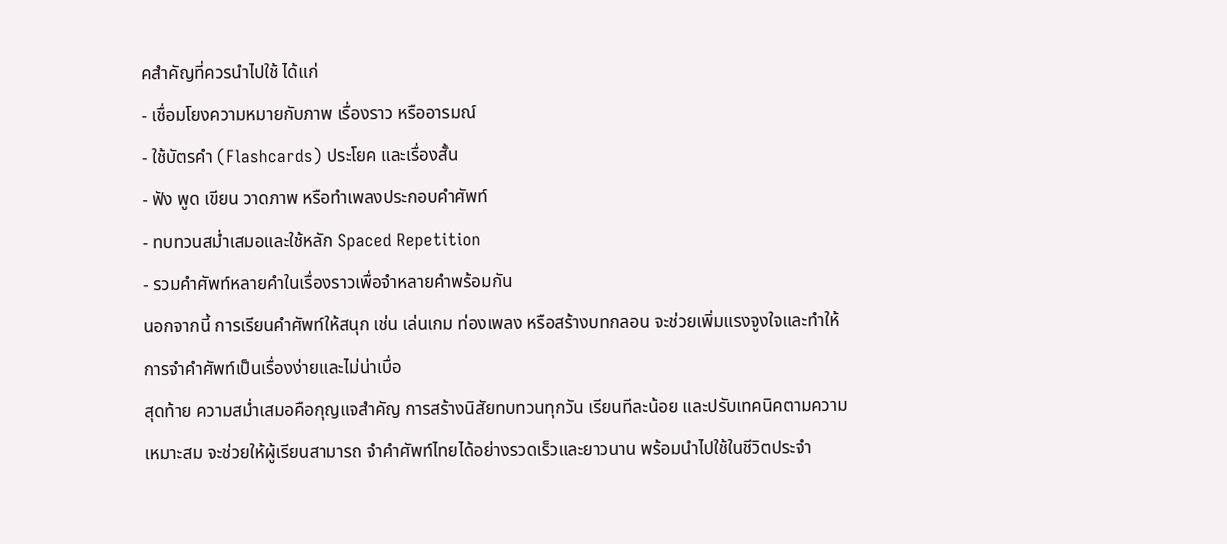คสำคัญที่ควรนำไปใช้ ได้แก่
- เชื่อมโยงความหมายกับภาพ เรื่องราว หรืออารมณ์
- ใช้บัตรคำ (Flashcards) ประโยค และเรื่องสั้น
- ฟัง พูด เขียน วาดภาพ หรือทำเพลงประกอบคำศัพท์
- ทบทวนสม่ำเสมอและใช้หลัก Spaced Repetition
- รวมคำศัพท์หลายคำในเรื่องราวเพื่อจำหลายคำพร้อมกัน
นอกจากนี้ การเรียนคำศัพท์ให้สนุก เช่น เล่นเกม ท่องเพลง หรือสร้างบทกลอน จะช่วยเพิ่มแรงจูงใจและทำให้การจำคำศัพท์เป็นเรื่องง่ายและไม่น่าเบื่อ
สุดท้าย ความสม่ำเสมอคือกุญแจสำคัญ การสร้างนิสัยทบทวนทุกวัน เรียนทีละน้อย และปรับเทคนิคตามความเหมาะสม จะช่วยให้ผู้เรียนสามารถ จำคำศัพท์ไทยได้อย่างรวดเร็วและยาวนาน พร้อมนำไปใช้ในชีวิตประจำ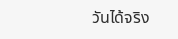วันได้จริง